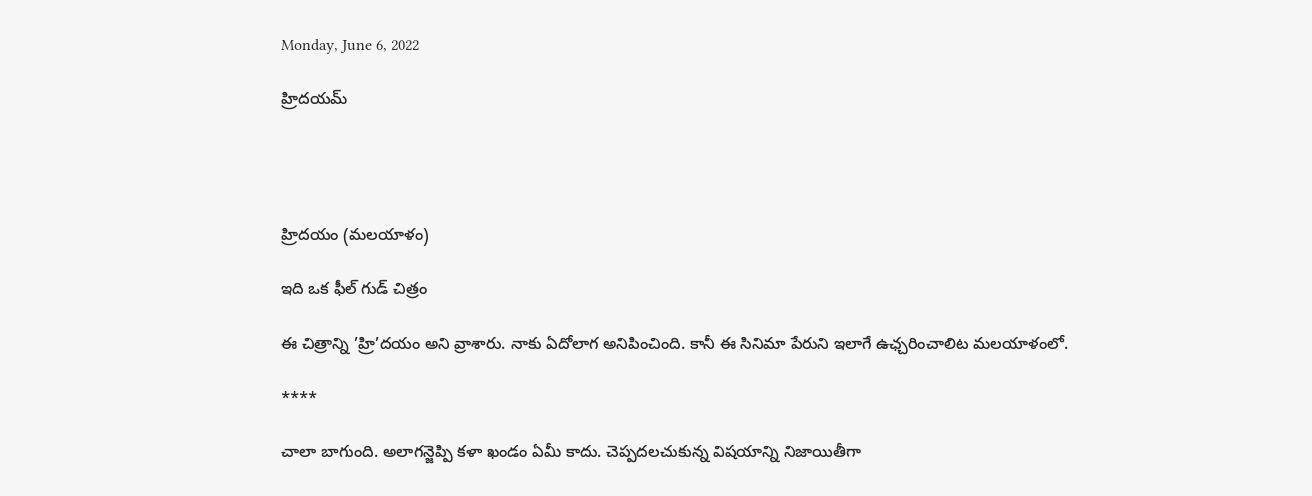Monday, June 6, 2022

హ్రిదయమ్




హ్రిదయం (మలయాళం)

ఇది ఒక ఫీల్ గుడ్ చిత్రం

ఈ చిత్రాన్ని ’హ్రి’దయం అని వ్రాశారు. నాకు ఏదోలాగ అనిపించింది. కానీ ఈ సినిమా పేరుని ఇలాగే ఉఛ్చరించాలిట మలయాళంలో.

****

చాలా బాగుంది. అలాగన్జెప్పి కళా ఖండం ఏమీ కాదు. చెప్పదలచుకున్న విషయాన్ని నిజాయితీగా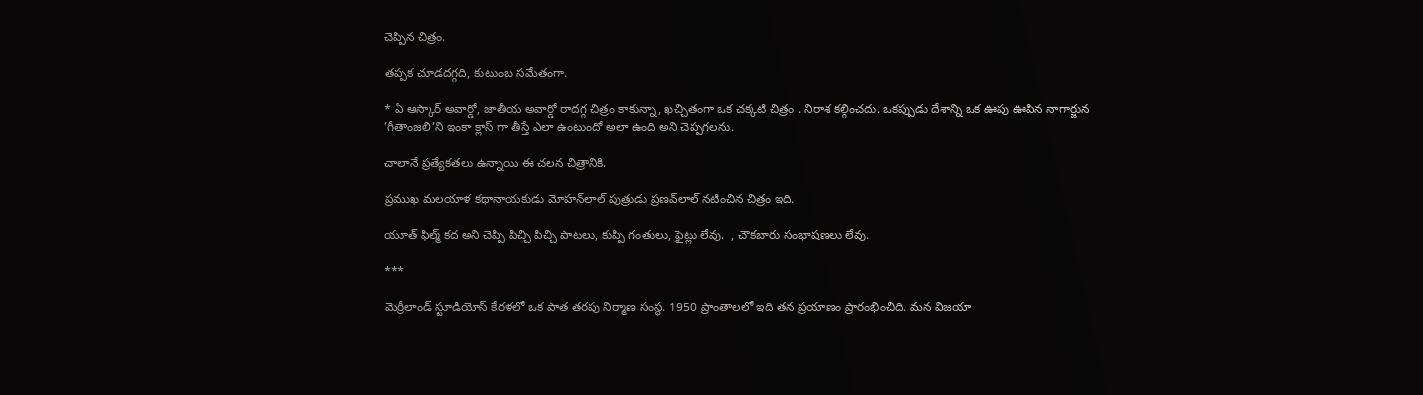చెప్పిన చిత్రం.

తప్పక చూడదగ్గది, కుటుంబ సమేతంగా.

* ఏ ఆస్కార్ అవార్డో, జాతీయ అవార్డో రాదగ్గ చిత్రం కాకున్నా, ఖచ్చితంగా ఒక చక్కటి చిత్రం . నిరాశ కల్గించదు. ఒకప్పుడు దేశాన్ని ఒక ఊపు ఊపిన నాగార్జున ’గీతాంజలి’ని ఇంకా క్లాస్ గా తీస్తే ఎలా ఉంటుందో అలా ఉంది అని చెప్పగలను.

చాలానే ప్రత్యేకతలు ఉన్నాయి ఈ చలన చిత్రానికి.

ప్రముఖ మలయాళ కథానాయకుడు మోహన్‍లాల్ పుత్రుడు ప్రణవ్‍లాల్ నటించిన ‍చిత్రం ఇది.

యూత్ ఫిల్మ్ కద అని చెప్పి పిచ్చి పిచ్చి పాటలు, కుప్పి గంతులు, ఫైట్లు లేవు.  , చౌకబారు సంభాషణలు లేవు.

***

మెర్రీలాండ్ స్టూడియోస్ కేరళలో ఒక పాత తరపు నిర్మాణ సంస్థ. 1950 ప్రాంతాలలో ఇది తన ప్రయాణం ప్రారంభించిది. మన విజయా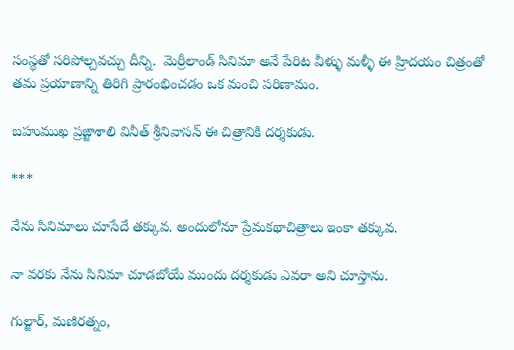సంస్థతో సరిపోల్చవచ్చు దీన్ని.  మెర్రీలాండ్ సినిమా అనే పేరిట వీళ్ళు మళ్ళీ ఈ హ్రిదయం చిత్రంతో తమ ప్రయాణాన్ని తిరిగి ప్రారంభించడం ఒక మంచి పరిణామం.

బహుముఖ ప్రఙ్జాశాలి వినీత్ శ్రీనివాసన్ ఈ చిత్రానికి దర్శకుడు.

***

నేను సినిమాలు చూసేదే తక్కువ. అందులోనూ ప్రేమకథాచిత్రాలు ఇంకా తక్కువ.

నా వరకు నేను సినిమా చూడబోయే ముందు దర్శకుడు ఎవరా అని చూస్తాను.

గుల్జార్, మణిరత్నం,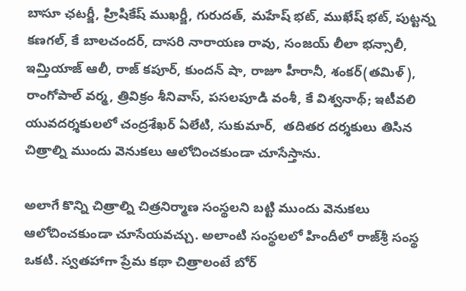బాసూ ఛటర్జీ, హ్రిషికేష్ ముఖర్జీ, గురుదత్, మహేష్ భట్, ముఖేష్ భట్, పుట్టన్న కణగల్, కే బాలచందర్, దాసరి నారాయణ రావు, సంజయ్ లీలా భన్సాలీ, ఇమ్తియాజ్ ఆలీ, రాజ్ కపూర్, కుందన్ షా, రాజూ హీరానీ, శంకర్(తమిళ్), రాంగోపాల్ వర్మ, త్రివిక్రం శీనివాస్, పసలపూడి వంశీ, కే విశ్వనాథ్; ఇటీవలి యువదర్శకులలో చంద్రశేఖర్ ఏలేటి, సుకుమార్,  తదితర దర్శకులు తిసిన చిత్రాల్ని ముందు వెనుకలు ఆలోచించకుండా చూసేస్తాను.

అలాగే కొన్ని చిత్రాల్ని చిత్రనిర్మాణ సంస్థలని బట్టి ముందు వెనుకలు ఆలోచించకుండా చూసేయవచ్చు. అలాంటి సంస్థలలో హిందీలో రాజ్‍శ్రీ సంస్థ ఒకటి. స్వతహాగా ప్రేమ కథా చిత్రాలంటే బోర్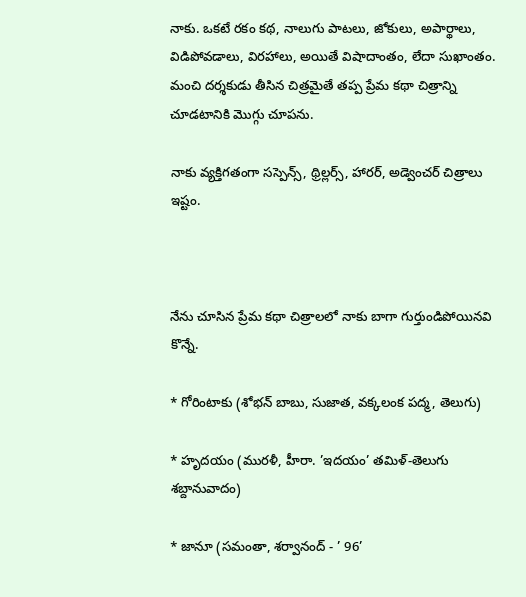నాకు. ఒకటే రకం కథ, నాలుగు పాటలు, జోకులు, అపార్థాలు, విడిపోవడాలు, విరహాలు, అయితే విషాదాంతం, లేదా సుఖాంతం. మంచి దర్శకుడు తీసిన చిత్రమైతే తప్ప ప్రేమ కథా చిత్రాన్ని చూడటానికి మొగ్గు చూపను.

నాకు వ్యక్తిగతంగా సస్పెన్స్, థ్రిల్లర్స్, హారర్, అడ్వెంచర్ చిత్రాలు ఇష్టం.



నేను చూసిన ప్రేమ కథా చిత్రాలలో నాకు బాగా గుర్తుండిపోయినవి కొన్నే.

* గోరింటాకు (శోభన్ బాబు, సుజాత, వక్కలంక పద్మ, తెలుగు)

* హృదయం (మురళీ, హీరా. ’ఇదయం’ తమిళ్-తెలుగు శబ్దానువాదం)

* జానూ (సమంతా, శర్వానంద్ - ’ 96’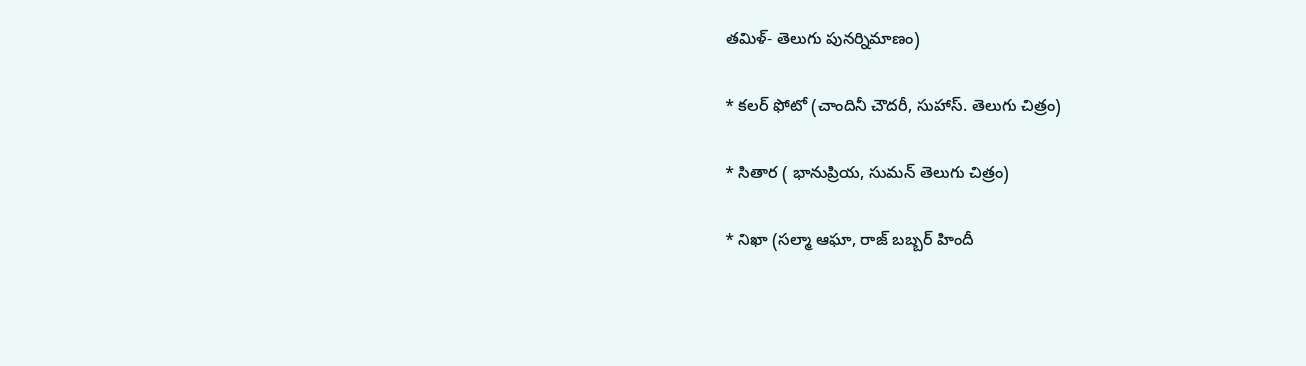తమిళ్- తెలుగు పునర్నిమాణం)

* కలర్ ఫోటో (చాందినీ చౌదరీ, సుహాస్. తెలుగు చిత్రం)

* సితార ( భానుప్రియ, సుమన్ తెలుగు చిత్రం)

* నిఖా (సల్మా ఆఘా, రాజ్ బబ్బర్ హిందీ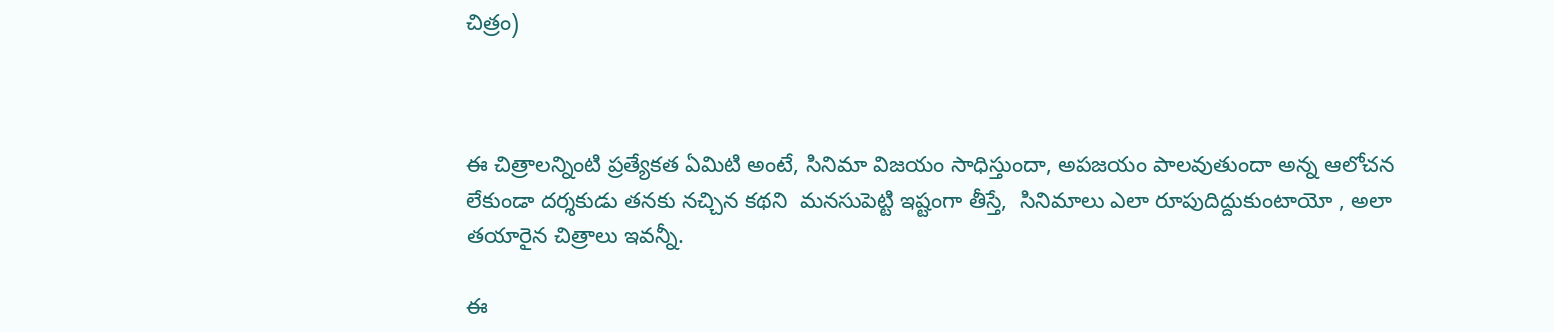చిత్రం)



ఈ చిత్రాలన్నింటి ప్రత్యేకత ఏమిటి అంటే, సినిమా విజయం సాధిస్తుందా, అపజయం పాలవుతుందా అన్న ఆలోచన లేకుండా దర్శకుడు తనకు నచ్చిన కథని  మనసుపెట్టి ఇష్టంగా తీస్తే,  సినిమాలు ఎలా రూపుదిద్దుకుంటాయో , అలా తయారైన చిత్రాలు ఇవన్నీ.

ఈ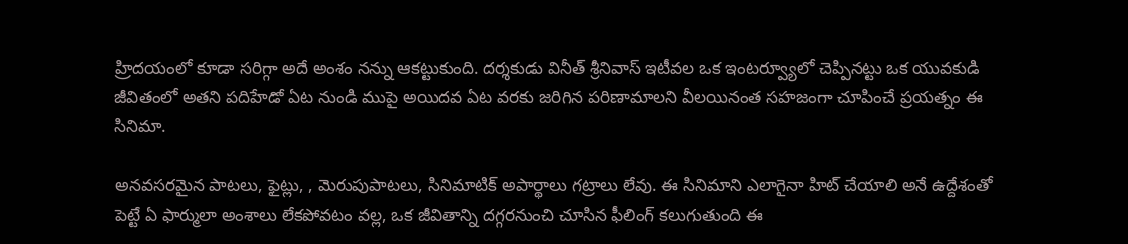హ్రిదయంలో కూడా సరిగ్గా అదే అంశం నన్ను ఆకట్టుకుంది. దర్శకుడు వినీత్ శ్రీనివాస్ ఇటీవల ఒక ఇంటర్వ్యూలో చెప్పినట్టు ఒక యువకుడి జీవితంలో అతని పదిహేడో ఏట నుండి ముపై అయిదవ ఏట వరకు జరిగిన పరిణామాలని వీలయినంత సహజంగా చూపించే ప్రయత్నం ఈ సినిమా.

అనవసరమైన పాటలు, ఫైట్లు, , మెరుపుపాటలు, సినిమాటిక్ అపార్థాలు గట్రాలు లేవు. ఈ సినిమాని ఎలాగైనా హిట్ చేయాలి అనే ఉద్దేశంతో పెట్టే ఏ ఫార్ములా అంశాలు లేకపోవటం వల్ల, ఒక జీవితాన్ని దగ్గరనుంచి చూసిన ఫీలింగ్ కలుగుతుంది ఈ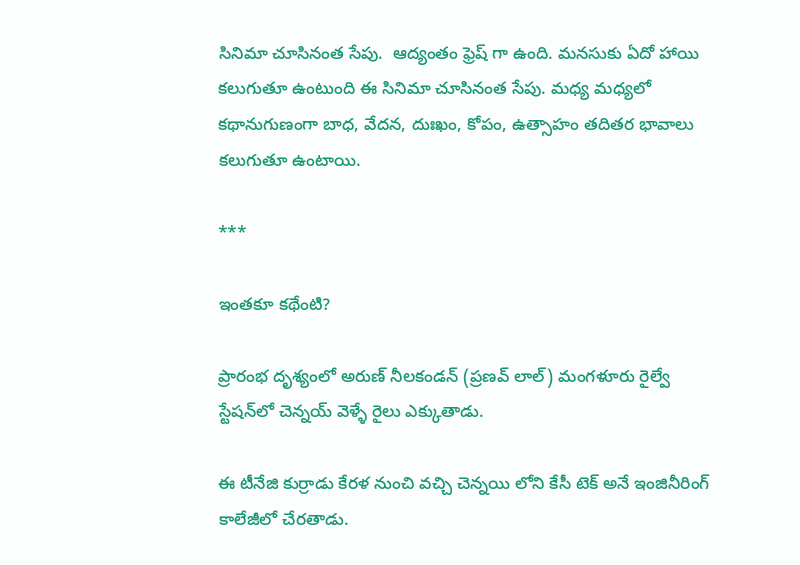సినిమా చూసినంత సేపు.  ఆద్యంతం ఫ్రెష్ గా ఉంది. మనసుకు ఏదో హాయి కలుగుతూ ఉంటుంది ఈ సినిమా చూసినంత సేపు. మధ్య మధ్యలో కథానుగుణంగా బాధ, వేదన, దుఃఖం, కోపం, ఉత్సాహం తదితర భావాలు కలుగుతూ ఉంటాయి.

***

ఇంతకూ కథేంటి?

ప్రారంభ దృశ్యంలో అరుణ్ నీలకండన్ (ప్రణవ్ లాల్) మంగళూరు రైల్వే స్టేషన్‍లో చెన్నయ్ వెళ్ళే రైలు ఎక్కుతాడు.

ఈ టీనేజి కుర్రాడు కేరళ నుంచి వచ్చి చెన్నయి లోని కేసీ టెక్ అనే ఇంజినీరింగ్ కాలేజీలో చేరతాడు.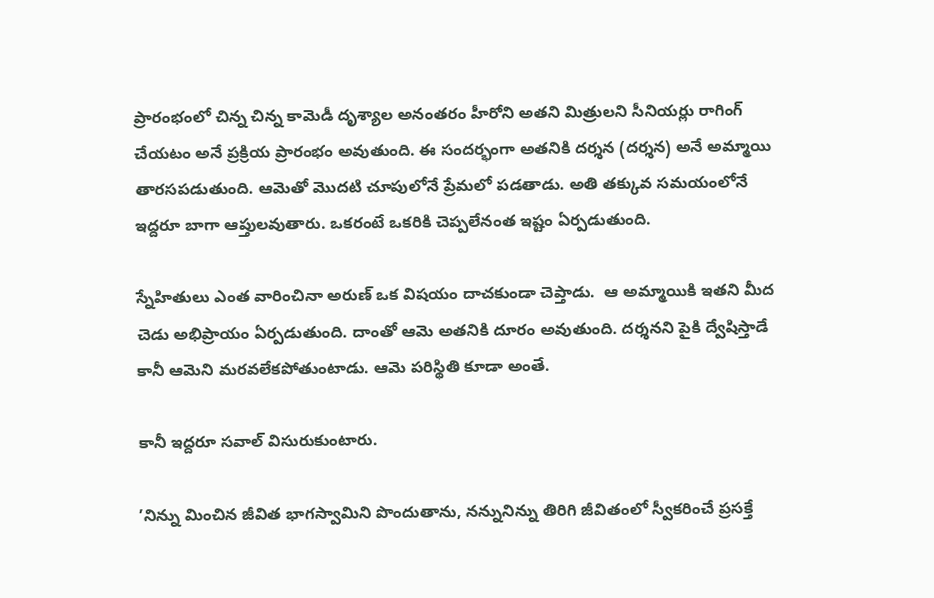ప్రారంభంలో చిన్న చిన్న కామెడీ దృశ్యాల అనంతరం హీరోని అతని మిత్రులని సీనియర్లు రాగింగ్ చేయటం అనే ప్రక్రియ ప్రారంభం అవుతుంది. ఈ సందర్భంగా అతనికి దర్శన (దర్శన) అనే అమ్మాయి తారసపడుతుంది. ఆమెతో మొదటి చూపులోనే ప్రేమలో పడతాడు. అతి తక్కువ సమయంలోనే ఇద్దరూ బాగా ఆప్తులవుతారు. ఒకరంటే ఒకరికి చెప్పలేనంత ఇష్టం ఏర్పడుతుంది.

స్నేహితులు ఎంత వారించినా అరుణ్ ఒక విషయం దాచకుండా చెప్తాడు.  ఆ అమ్మాయికి ఇతని మీద చెడు అభిప్రాయం ఏర్పడుతుంది. దాంతో ఆమె అతనికి దూరం అవుతుంది. దర్శనని పైకి ద్వేషిస్తాడే కానీ ఆమెని మరవలేకపోతుంటాడు. ఆమె పరిస్థితి కూడా అంతే.

కానీ ఇద్దరూ సవాల్ విసురుకుంటారు.

’నిన్ను మించిన జీవిత భాగస్వామిని పొందుతాను, నన్నునిన్ను తిరిగి జీవితంలో స్వీకరించే ప్రసక్తే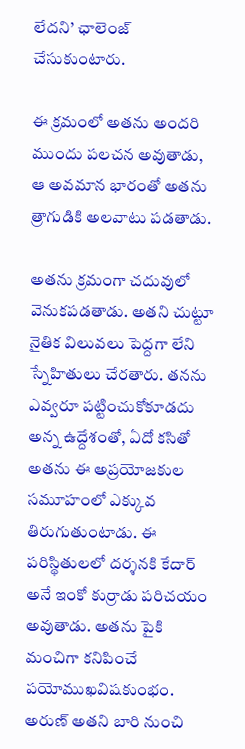లేదని’ ఛాలెంజ్ చేసుకుంటారు.

ఈ క్రమంలో అతను అందరి ముందు పలచన అవుతాడు, ఆ అవమాన భారంతో అతను త్రాగుడికి అలవాటు పడతాడు.

అతను క్రమంగా చదువులో వెనుకపడతాడు. అతని చుట్టూ నైతిక విలువలు పెద్దగా లేని స్నేహితులు చేరతారు. తనను ఎవ్వరూ పట్టించుకోకూడదు అన్న ఉద్దేశంతో, ఏదో కసితో అతను ఈ అప్రయోజకుల సమూహంలో ఎక్కువ తిరుగుతుంటాడు. ఈ పరిస్థితులలో దర్శనకి కేదార్ అనే ఇంకో కుర్రాడు పరిచయం అవుతాడు. అతను పైకి మంచిగా కనిపించే పయోముఖవిషకుంభం. అరుణ్ అతని బారి నుంచి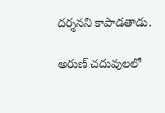దర్శనని కాపాడతాడు.

అరుణ్ చదువులలో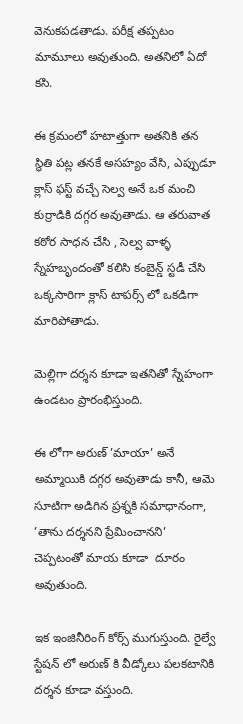వెనుకపడతాడు. పరీక్ష తప్పటం మామూలు అవుతుంది. అతనిలో ఏదో కసి.

ఈ క్రమంలో హటాత్తుగా అతనికి తన స్థితి పట్ల తనకే అసహ్యం వేసి, ఎప్పుడూ క్లాస్ ఫస్ట్ వచ్చే సెల్వ అనే ఒక మంచి కుర్రాడికి దగ్గర అవుతాడు. ఆ తరువాత కఠోర సాధన చేసి , సెల్వ వాళ్ళ స్నేహబృందంతో కలిసి కంబైన్డ్ స్టడీ చేసి ఒక్కసారిగా క్లాస్ టాపర్స్ లో ఒకడిగా మారిపోతాడు.

మెల్లిగా దర్శన కూడా ఇతనితో స్నేహంగా ఉండటం ప్రారంభిస్తుంది.

ఈ లోగా అరుణ్ ’మాయా’ అనే అమ్మాయికి దగ్గర అవుతాడు కానీ, ఆమె సూటిగా అడిగిన ప్రశ్నకి సమాధానంగా, ’తాను దర్శనని ప్రేమించానని’ చెప్పటంతో మాయ కూడా  దూరం అవుతుంది.

ఇక ఇంజినీరింగ్ కోర్స్ ముగుస్తుంది. రైల్వే స్టేషన్ లో అరుణ్ కి వీడ్కోలు పలకటానికి దర్శన కూడా వస్తుంది.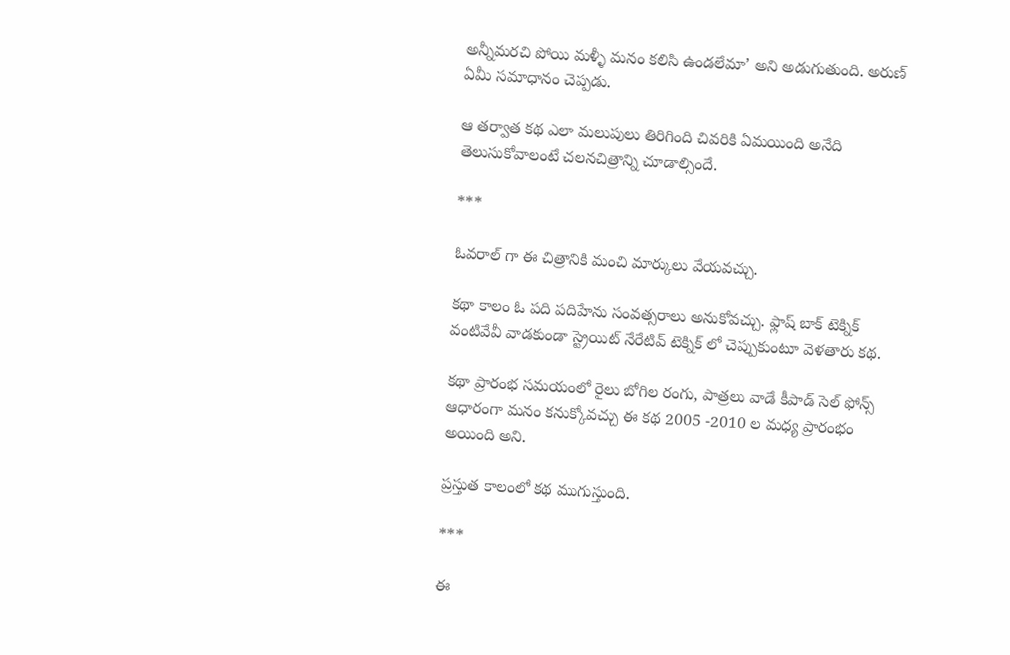అన్నీమరచి పోయి మళ్ళీ మనం కలిసి ఉండలేమా’ అని అడుగుతుంది. అరుణ్ ఏమీ సమాధానం చెప్పడు.

ఆ తర్వాత కథ ఎలా మలుపులు తిరిగింది చివరికి ఏమయింది అనేది తెలుసుకోవాలంటే చలనచిత్రాన్ని చూడాల్సిందే.

***

ఓవరాల్ గా ఈ చిత్రానికి మంచి మార్కులు వేయవచ్చు.

కథా కాలం ఓ పది పదిహేను సంవత్సరాలు అనుకోవచ్చు. ఫ్లాష్ బాక్ టెక్నిక్ వంటివేవీ వాడకుండా స్ట్రెయిట్ నేరేటివ్ టెక్నిక్ లో చెప్పుకుంటూ వెళతారు కథ.

కథా ప్రారంభ సమయంలో రైలు బోగిల రంగు, పాత్రలు వాడే కీపాడ్ సెల్ ఫోన్స్ ఆధారంగా మనం కనుక్కోవచ్చు ఈ కథ 2005 -2010 ల మధ్య ప్రారంభం అయింది అని.

ప్రస్తుత కాలంలో కథ ముగుస్తుంది.

***

ఈ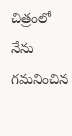చిత్రంలో నేను గమనించిన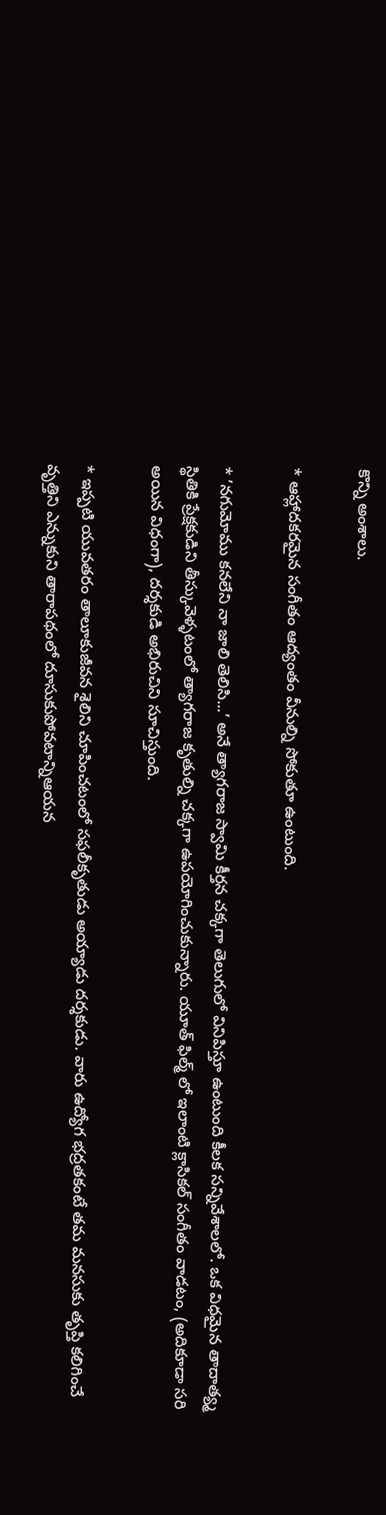కొన్ని అంశాలు.

* ఆహ్లాదకరమైన సంగీతం ఆద్యంతం వీనుల్ని సోకుతూ ఉంటుంది.

* ’నగుమోము కనలేని నా జాలి తెలిసి...’ అనే త్యాగరాజ స్వామి కీర్తన చక్కగా తెలుగులో వినిపిస్తూ ఉంటుంది కీలక సన్నివేశాలలో. ఒక విధమైన తాదాత్య్మ స్థితికి ప్రేక్షకుడిని తీస్కువెళ్ళటంలో త్యాగరాజ కృతుల్ని చక్కగా ఉపయోగించుకున్నారు. యూత్ ఫిల్మ్ లో ఇలాంటి క్లాసికల్ సంగీతం వాడటం, (అదికూడా సరి అయిన విధంగా), దర్శకుడి అభిరుచిని సూచిస్తుంది.

* ఇప్పటి యువతరం తాలూకుజీవన శైలిని చూపించటంలో సఫలీకృతుడు అయ్యాడు దర్శకుడు. వారు ఉద్యోగ భద్రతకంటే తమ మనసుకు తృప్తి కలిగించే వృత్తిని ఎన్నుకుని తారాపథంలో దూసుకుపోవటాన్నిఆయన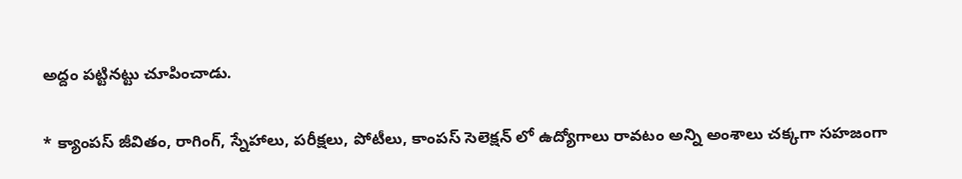అద్దం పట్టినట్టు చూపించాడు.

* క్యాంపస్ జీవితం, రాగింగ్, స్నేహాలు, పరీక్షలు, పోటీలు, కాంపస్ సెలెక్షన్ లో ఉద్యోగాలు రావటం అన్ని అంశాలు చక్కగా సహజంగా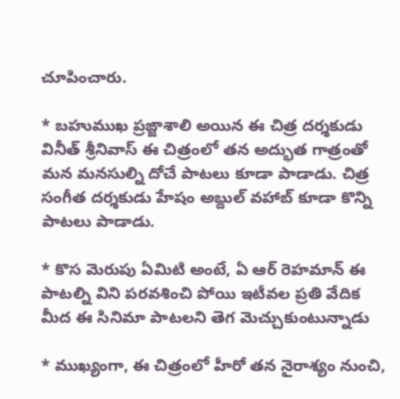చూపించారు.

* బహుముఖ ప్రఙ్జాశాలి అయిన ఈ చిత్ర దర్శకుడు వినీత్ శ్రీనివాస్ ఈ చిత్రంలో తన అద్భుత గాత్రంతో మన మనసుల్ని దోచే పాటలు కూడా పాడాడు. చిత్ర సంగీత దర్శకుడు హేషం అబ్దుల్ వహాబ్ కూడా కొన్ని పాటలు పాడాడు.

* కొస మెరుపు ఏమిటి అంటే, ఏ ఆర్ రెహమాన్ ఈ పాటల్ని విని పరవశించి పోయి ఇటీవల ప్రతి వేదిక మీద ఈ సినిమా పాటలని తెగ మెచ్చుకుంటున్నాడు

* ముఖ్యంగా, ఈ చిత్రంలో హీరో తన నైరాశ్యం నుంచి,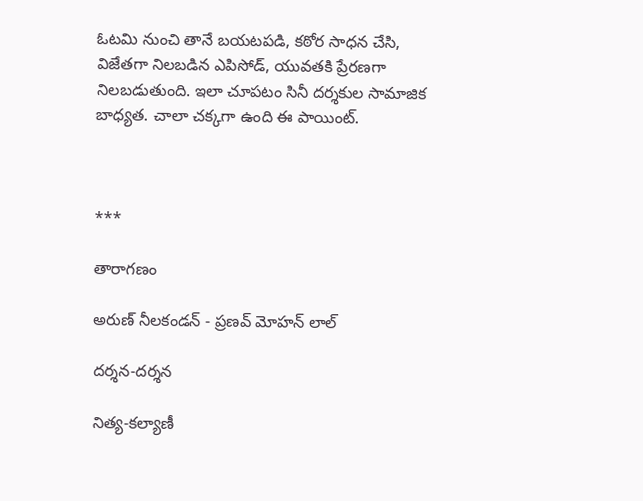ఓటమి నుంచి తానే బయటపడి, కఠోర సాధన చేసి, విజేతగా నిలబడిన ఎపిసోడ్, యువతకి ప్రేరణగా నిలబడుతుంది. ఇలా చూపటం సినీ దర్శకుల సామాజిక బాధ్యత. చాలా చక్కగా ఉంది ఈ పాయింట్.



***

తారాగణం

అరుణ్ నీలకండన్ - ప్రణవ్ మోహన్ లాల్

దర్శన-దర్శన

నిత్య-కల్యాణీ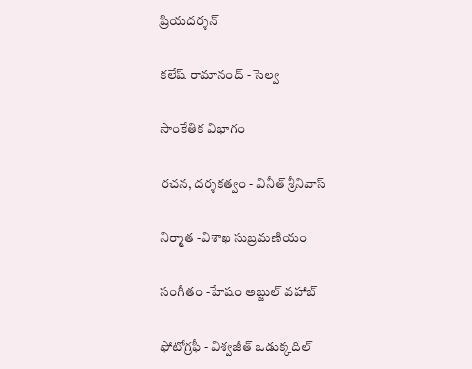ప్రియదర్శన్

కలేష్ రామానంద్ - సెల్వ

సాంకేతిక విభాగం

రచన, దర్శకత్వం - వినీత్ శ్రీనివాస్

నిర్మాత -విశాఖ సుబ్రమణియం

సంగీతం -హేషం అబ్జుల్ వహాబ్

ఫోటోగ్రఫీ - విశ్వజీత్ ఒడుక్కదిల్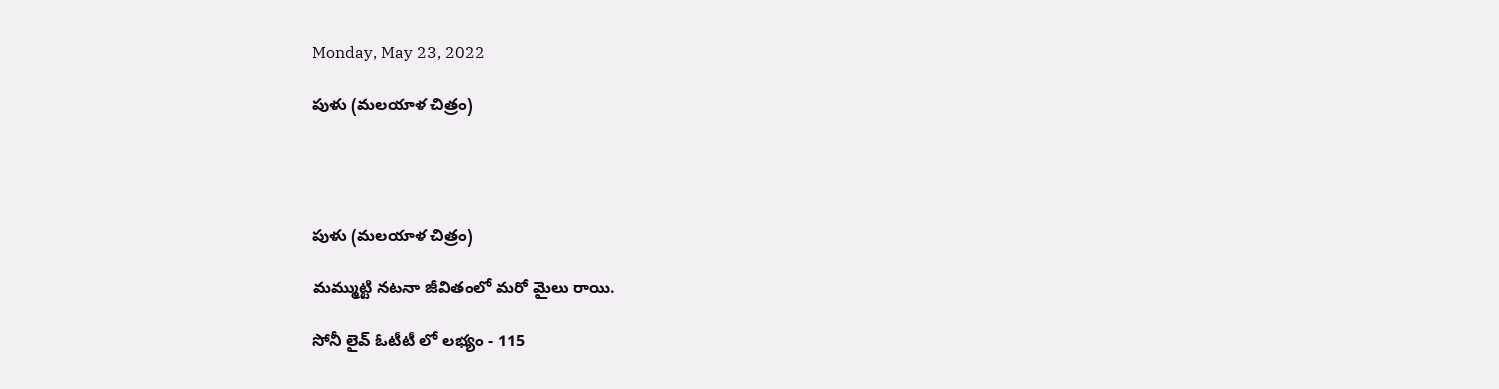Monday, May 23, 2022

పుళు (మలయాళ చిత్రం)




పుళు (మలయాళ చిత్రం)

మమ్ముట్టి నటనా జీవితంలో మరో మైలు రాయి.

సోనీ లైవ్ ఓటీటీ లో లభ్యం - 115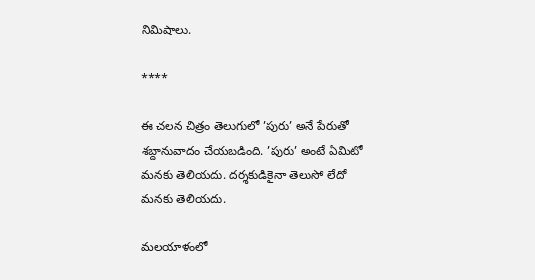నిమిషాలు.

****

ఈ చలన చిత్రం తెలుగులో ’పురు’ అనే పేరుతో శబ్దానువాదం చేయబడింది. ’పురు’ అంటే ఏమిటో మనకు తెలియదు. దర్శకుడికైనా తెలుసో లేదో మనకు తెలియదు.

మలయాళంలో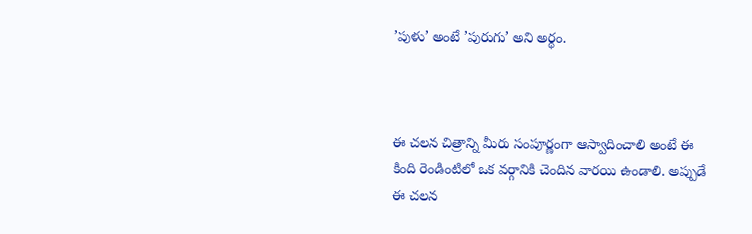’పుళు’ అంటే ’పురుగు’ అని అర్థం.



ఈ చలన చిత్రాన్ని మీరు సంపూర్ణంగా ఆస్వాదించాలి అంటే ఈ కింది రెండింటిలో ఒక వర్గానికి చెందిన వారయి ఉండాలి. అప్పుడే ఈ చలన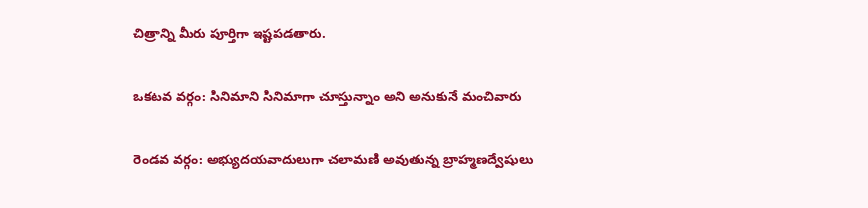చిత్రాన్ని మీరు పూర్తిగా ఇష్టపడతారు.

ఒకటవ వర్గం: సినిమాని సినిమాగా చూస్తున్నాం అని అనుకునే మంచివారు

రెండవ వర్గం: అభ్యుదయవాదులుగా చలామణి అవుతున్న బ్రాహ్మణద్వేషులు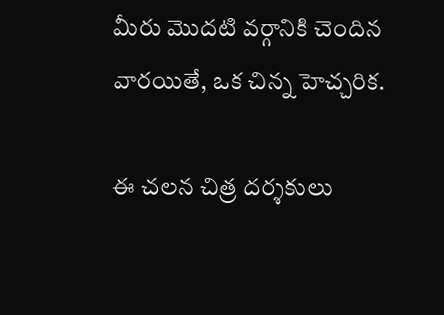మీరు మొదటి వర్గానికి చెందిన వారయితే, ఒక చిన్న హెచ్చరిక.

ఈ చలన చిత్ర దర్శకులు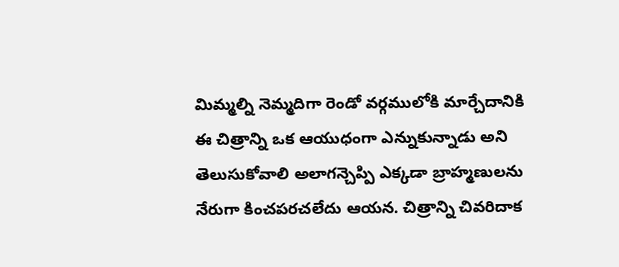మిమ్మల్ని నెమ్మదిగా రెండో వర్గములోకి మార్చేదానికి ఈ చిత్రాన్ని ఒక ఆయుధంగా ఎన్నుకున్నాడు అని తెలుసుకోవాలి అలాగన్చెప్పి ఎక్కడా బ్రాహ్మణులను నేరుగా కించపరచలేదు ఆయన. చిత్రాన్ని చివరిదాక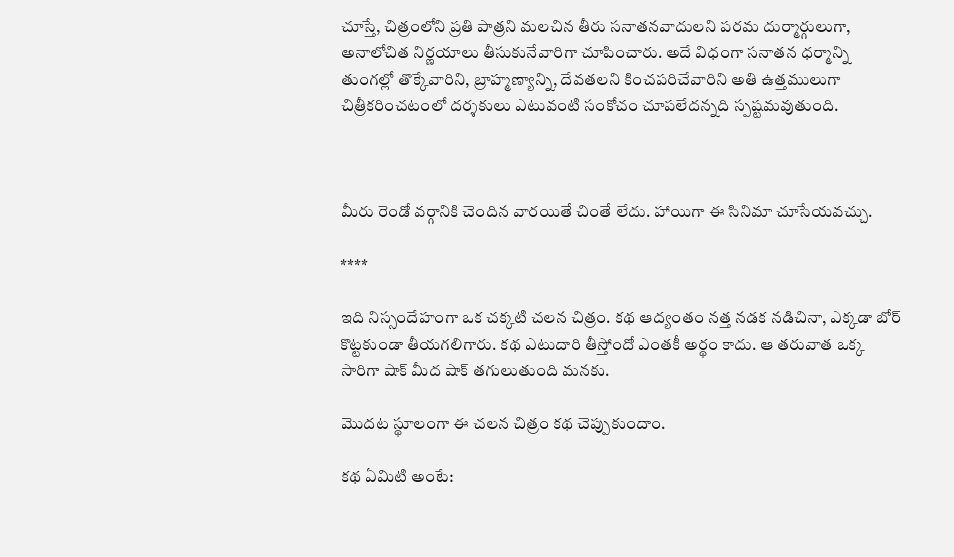చూస్తే, చిత్రంలోని ప్రతి పాత్రని మలచిన తీరు సనాతనవాదులని పరమ దుర్మార్గులుగా, అనాలోచిత నిర్ణయాలు తీసుకునేవారిగా చూపించారు. అదే విధంగా సనాతన ధర్మాన్ని తుంగల్లో తొక్కేవారిని, బ్రాహ్మణ్యాన్ని, దేవతలని కించపరిచేవారిని అతి ఉత్తములుగా చిత్రీకరించటంలో దర్శకులు ఎటువంటి సంకోచం చూపలేదన్నది స్పష్టమవుతుంది.



మీరు రెండో వర్గానికి చెందిన వారయితే చింతే లేదు. హాయిగా ఈ సినిమా చూసేయవచ్చు.

****

ఇది నిస్సందేహంగా ఒక చక్కటి చలన చిత్రం. కథ ఆద్యంతం నత్త నడక నడిచినా, ఎక్కడా బోర్ కొట్టకుండా తీయగలిగారు. కథ ఎటుదారి తీస్తోందో ఎంతకీ అర్థం కాదు. ఆ తరువాత ఒక్క సారిగా షాక్ మీద షాక్ తగులుతుంది మనకు.

మొదట స్థూలంగా ఈ చలన చిత్రం కథ చెప్పుకుందాం.

కథ ఏమిటి అంటే: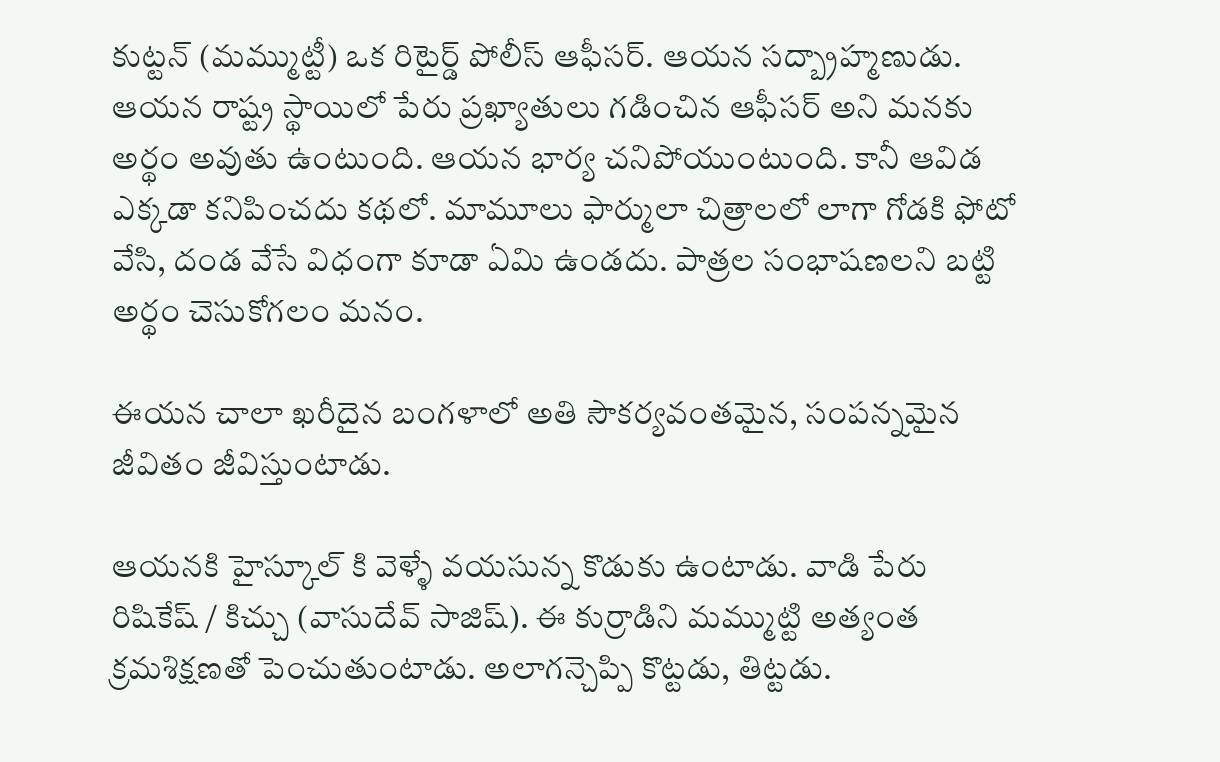కుట్టన్ (మమ్ముట్టీ) ఒక రిటైర్డ్ పోలీస్ ఆఫీసర్. ఆయన సద్బ్రాహ్మణుడు. ఆయన రాష్ట్ర స్థాయిలో పేరు ప్రఖ్యాతులు గడించిన ఆఫీసర్ అని మనకు అర్థం అవుతు ఉంటుంది. ఆయన భార్య చనిపోయుంటుంది. కానీ ఆవిడ ఎక్కడా కనిపించదు కథలో. మామూలు ఫార్ములా చిత్రాలలో లాగా గోడకి ఫోటో వేసి, దండ వేసే విధంగా కూడా ఏమి ఉండదు. పాత్రల సంభాషణలని బట్టి అర్థం చెసుకోగలం మనం.

ఈయన చాలా ఖరీదైన బంగళాలో అతి సౌకర్యవంతమైన, సంపన్నమైన జీవితం జీవిస్తుంటాడు.

ఆయనకి హైస్కూల్ కి వెళ్ళే వయసున్న కొడుకు ఉంటాడు. వాడి పేరు రిషికేష్ / కిచ్చు (వాసుదేవ్ సాజిష్). ఈ కుర్రాడిని మమ్ముట్టి అత్యంత క్రమశిక్షణతో పెంచుతుంటాడు. అలాగన్చెప్పి కొట్టడు, తిట్టడు.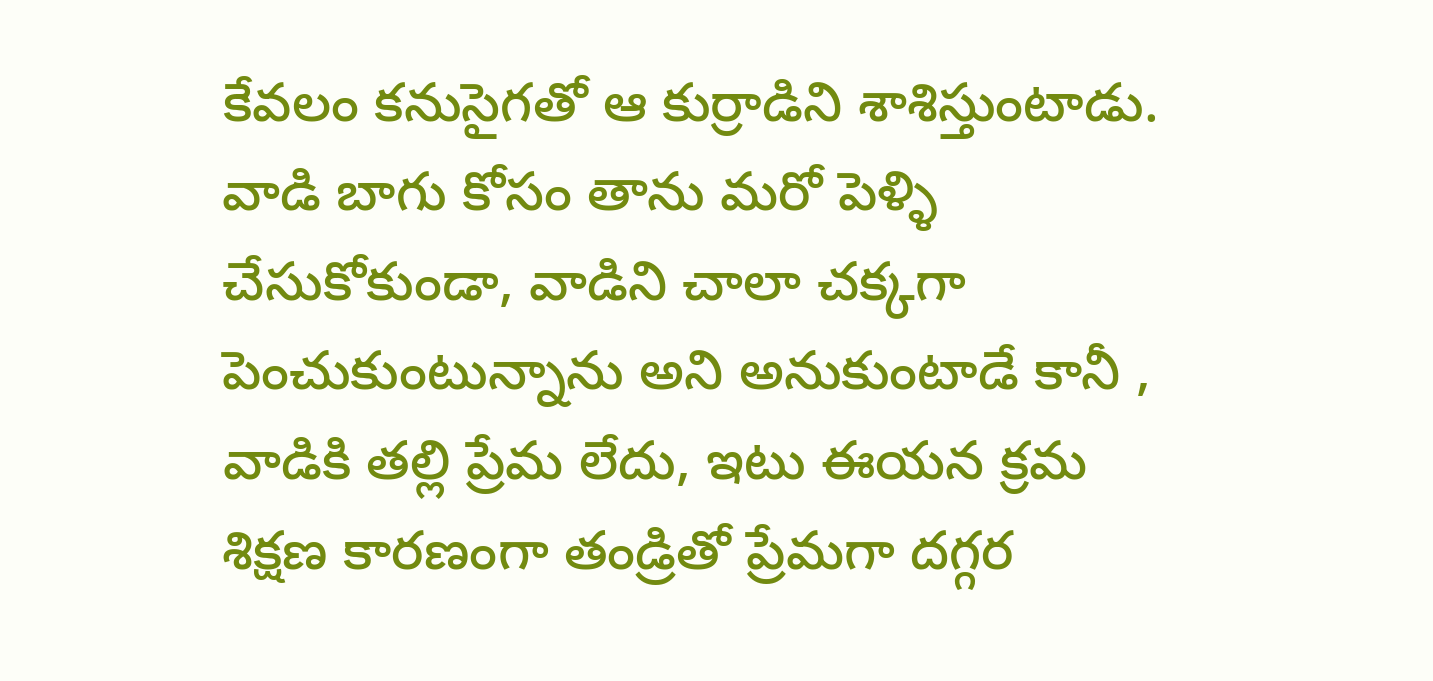కేవలం కనుసైగతో ఆ కుర్రాడిని శాశిస్తుంటాడు. వాడి బాగు కోసం తాను మరో పెళ్ళి చేసుకోకుండా, వాడిని చాలా చక్కగా పెంచుకుంటున్నాను అని అనుకుంటాడే కానీ , వాడికి తల్లి ప్రేమ లేదు, ఇటు ఈయన క్రమ శిక్షణ కారణంగా తండ్రితో ప్రేమగా దగ్గర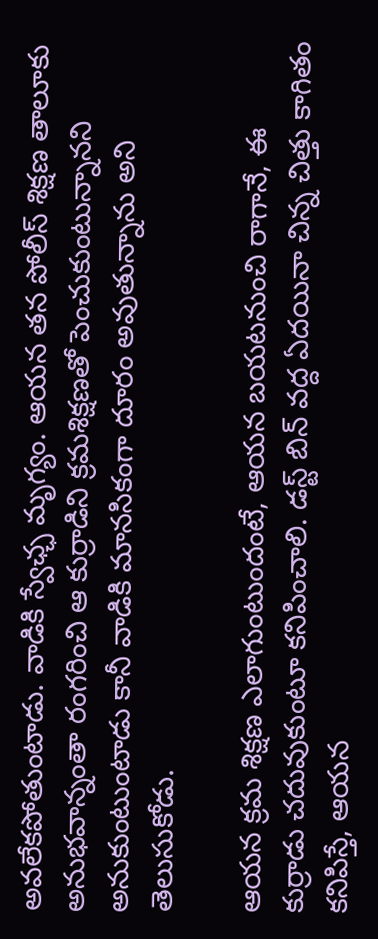అవలేకపోతుంటాడు. వాడికి స్వేఛ్ఛ మృగ్యం. ఆయన తన పోలీస్ శిక్షణ తాలూకు అనుభవాన్నంతా రంగరించి ఆ కుర్రాడిని క్రమశిక్షణతో పెంచుకుంటున్నానని అనుకుంటుంటాడు కానీ వాడికి మానసికంగా దూరం అవుతున్నాను అని తెలుసుకోడు.

ఆయన క్రమ శిక్షణ ఎలాగుంటుందంటే, ఆయన బయటనుంచి రాగానే, ఈ కుర్రాడు చదువుకుంటూ కనిపించాలి. డస్ట్ బిన్ వద్ద ఏదయినా చిన్న చిత్తు కాగితం కనిపిస్తే, ఆయన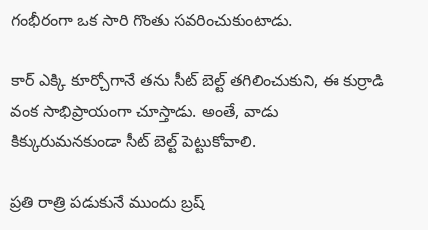గంభీరంగా ఒక సారి గొంతు సవరించుకుంటాడు.

కార్ ఎక్కి కూర్చోగానే తను సీట్ బెల్ట్ తగిలించుకుని, ఈ కుర్రాడి వంక సాభిప్రాయంగా చూస్తాడు. అంతే, వాడు కిక్కురుమనకుండా సీట్ బెల్ట్ పెట్టుకోవాలి.

ప్రతి రాత్రి పడుకునే ముందు బ్రష్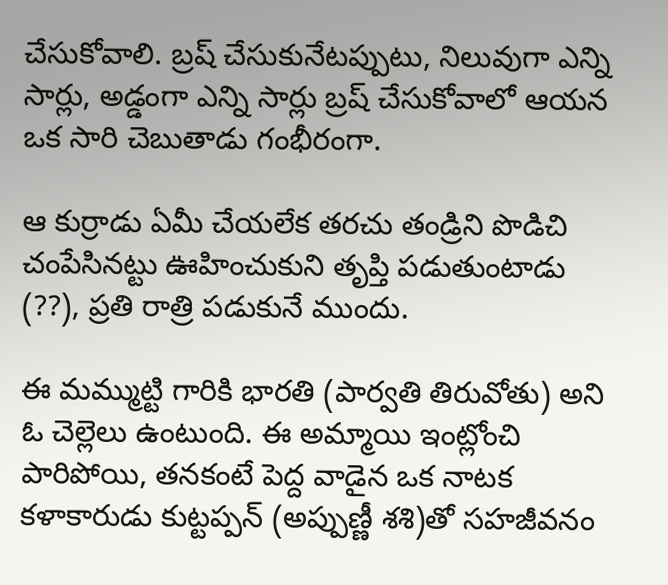చేసుకోవాలి. బ్రష్ చేసుకునేటప్పుటు, నిలువుగా ఎన్ని సార్లు, అడ్డంగా ఎన్ని సార్లు బ్రష్ చేసుకోవాలో ఆయన ఒక సారి చెబుతాడు గంభీరంగా.

ఆ కుర్రాడు ఏమీ చేయలేక తరచు తండ్రిని పొడిచి చంపేసినట్టు ఊహించుకుని తృప్తి పడుతుంటాడు (??), ప్రతి రాత్రి పడుకునే ముందు.

ఈ మమ్ముట్టి గారికి భారతి (పార్వతి తిరువోతు) అని  ఓ చెల్లెలు ఉంటుంది. ఈ అమ్మాయి ఇంట్లోంచి పారిపోయి, తనకంటే పెద్ద వాడైన ఒక నాటక కళాకారుడు కుట్టప్పన్ (అప్పుణ్ణీ శశి)తో సహజీవనం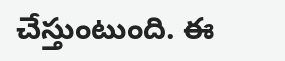చేస్తుంటుంది. ఈ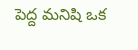పెద్ద మనిషి ఒక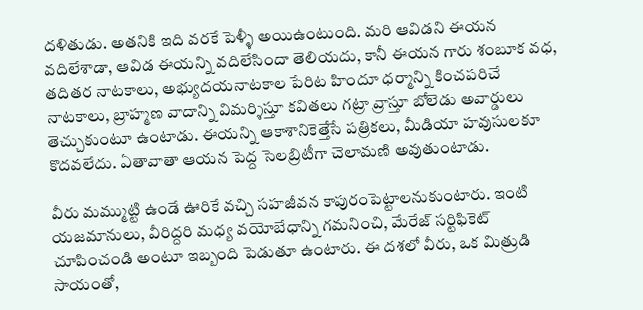దళితుడు. అతనికి ఇది వరకే పెళ్ళీ అయిఉంటుంది. మరి ఆవిడని ఈయన వదిలేశాడా, ఆవిడ ఈయన్ని వదిలేసిందా తెలియదు, కానీ ఈయన గారు శంబూక వధ, తదితర నాటకాలు, అభ్యుదయనాటకాల పేరిట హిందూ ధర్మాన్ని కించపరిచే నాటకాలు, బ్రాహ్మణ వాదాన్ని విమర్శిస్తూ కవితలు గట్రా వ్రాస్తూ బోలెడు అవార్డులు తెచ్చుకుంటూ ఉంటాడు. ఈయన్ని ఆకాశానికెత్తేసే పత్రికలు, మీడియా హవుసులకూ కొదవలేదు. ఏతావాతా ఆయన పెద్ద సెలబ్రిటీగా చెలామణి అవుతుంటాడు.

వీరు మమ్ముట్టి ఉండే ఊరికే వచ్చి సహజీవన కాపురంపెట్టాలనుకుంటారు. ఇంటి యజమానులు, వీరిద్దరి మధ్య వయోబేధాన్ని గమనించి, మేరేజ్ సర్టిఫికెట్ చూపించండి అంటూ ఇబ్బంది పెడుతూ ఉంటారు. ఈ దశలో వీరు, ఒక మిత్రుడి సాయంతో,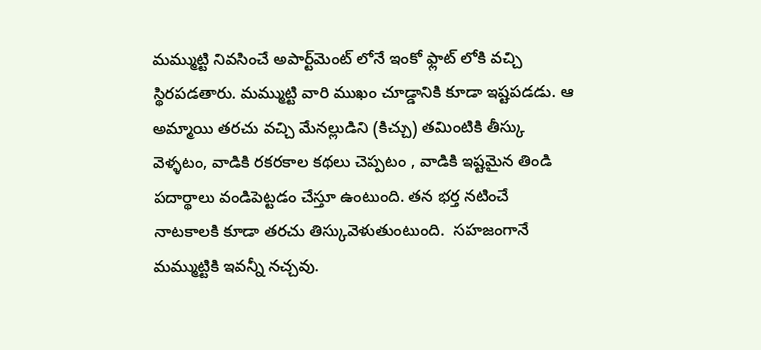మమ్ముట్టి నివసించే అపార్ట్‌మెంట్ లోనే ఇంకో ఫ్లాట్ లోకి వచ్చి స్థిరపడతారు. మమ్ముట్టి వారి ముఖం చూడ్డానికి కూడా ఇష్టపడడు. ఆ అమ్మాయి తరచు వచ్చి మేనల్లుడిని (కిచ్చు) తమింటికి తీస్కు వెళ్ళటం, వాడికి రకరకాల కథలు చెప్పటం , వాడికి ఇష్టమైన తిండి పదార్థాలు వండిపెట్టడం చేస్తూ ఉంటుంది. తన భర్త నటించే నాటకాలకి కూడా తరచు తిస్కువెళుతుంటుంది.  సహజంగానే మమ్ముట్టికి ఇవన్నీ నచ్చవు.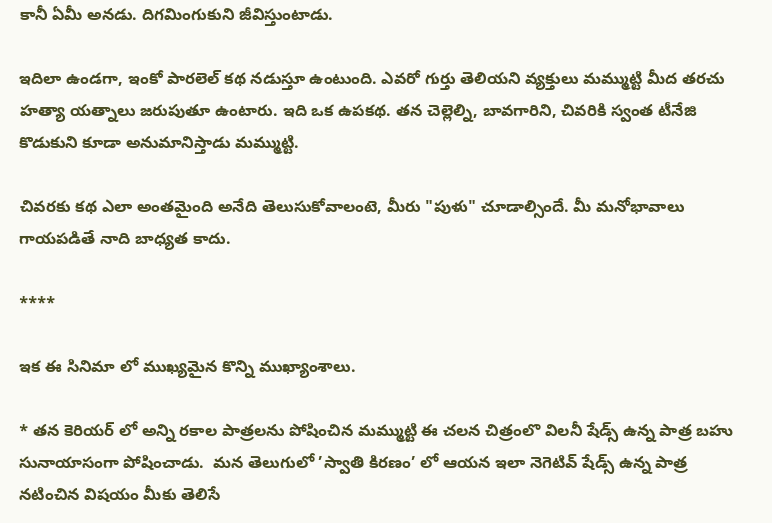కానీ ఏమీ అనడు. దిగమింగుకుని జీవిస్తుంటాడు.

ఇదిలా ఉండగా, ఇంకో పారలెల్ కథ నడుస్తూ ఉంటుంది. ఎవరో గుర్తు తెలియని వ్యక్తులు మమ్ముట్టి మీద తరచు హత్యా యత్నాలు జరుపుతూ ఉంటారు. ఇది ఒక ఉపకథ. తన చెల్లెల్ని, బావగారిని, చివరికి స్వంత టీనేజి కొడుకుని కూడా అనుమానిస్తాడు మమ్ముట్టి.

చివరకు కథ ఎలా అంతమైంది అనేది తెలుసుకోవాలంటె, మీరు "పుళు" చూడాల్సిందే. మీ మనోభావాలు గాయపడితే నాది బాధ్యత కాదు.

****

ఇక ఈ సినిమా లో ముఖ్యమైన కొన్ని ముఖ్యాంశాలు.

* తన కెరియర్ లో అన్ని రకాల పాత్రలను పోషించిన మమ్ముట్టి ఈ చలన చిత్రంలొ విలనీ షేడ్స్ ఉన్న పాత్ర బహు సునాయాసంగా పోషించాడు.  మన తెలుగులో ’స్వాతి కిరణం’ లో ఆయన ఇలా నెగెటివ్ షేడ్స్ ఉన్న పాత్ర నటించిన విషయం మీకు తెలిసే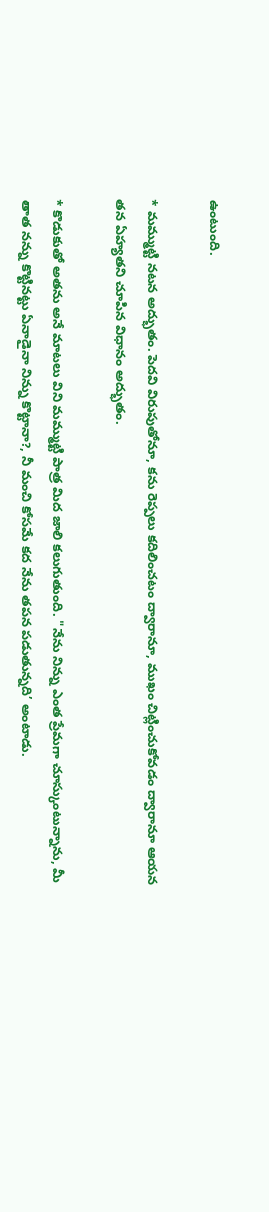ఉంటుంది.

* మమ్ముట్టి నటన అద్భుతం. పెదవి విరుపుతోనూ, కను రెప్పలు కదిలించటం ద్వారానూ, ముఖం చిట్లించుకోవడం ద్వారానూ ఆయన తన ఏహ్యతని చూపిన విధానం అద్భుతం.

* కొడుకుతో అతను అనే మాటలు విని మమ్ముట్టి పాత్ర మిద జాలి కలుగుతుంది. "నేను నిన్ను ఎంత ప్రేమగా చూస్కుంటున్నాను, మీ తాత నన్ను కొట్టినట్టు ఏనాడైనా నిన్ను కొట్టానా?, నీ మంచి కోసమే కద నేను తపన పడుతున్నది’ అంటాడు.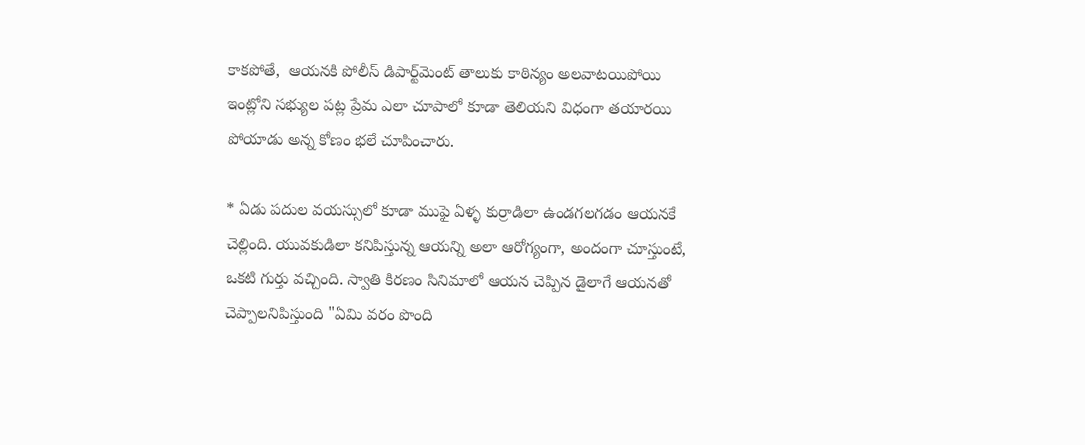కాకపోతే,  ఆయనకి పోలీస్ డిపార్ట్‌మెంట్ తాలుకు కాఠిన్యం అలవాటయిపోయి ఇంట్లోని సభ్యుల పట్ల ప్రేమ ఎలా చూపాలో కూడా తెలియని విధంగా తయారయి పోయాడు అన్న కోణం భలే చూపించారు.

* ఏడు పదుల వయస్సులో కూడా ముఫై ఏళ్ళ కుర్రాడిలా ఉండగలగడం ఆయనకే చెల్లింది. యువకుడిలా కనిపిస్తున్న ఆయన్ని అలా ఆరోగ్యంగా, అందంగా చూస్తుంటే, ఒకటి గుర్తు వచ్చింది. స్వాతి కిరణం సినిమాలో ఆయన చెప్పిన డైలాగే ఆయనతో చెప్పాలనిపిస్తుంది "ఏమి వరం పొంది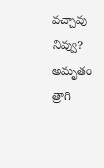వచ్చావు నివ్వు? అమృతం త్రాగి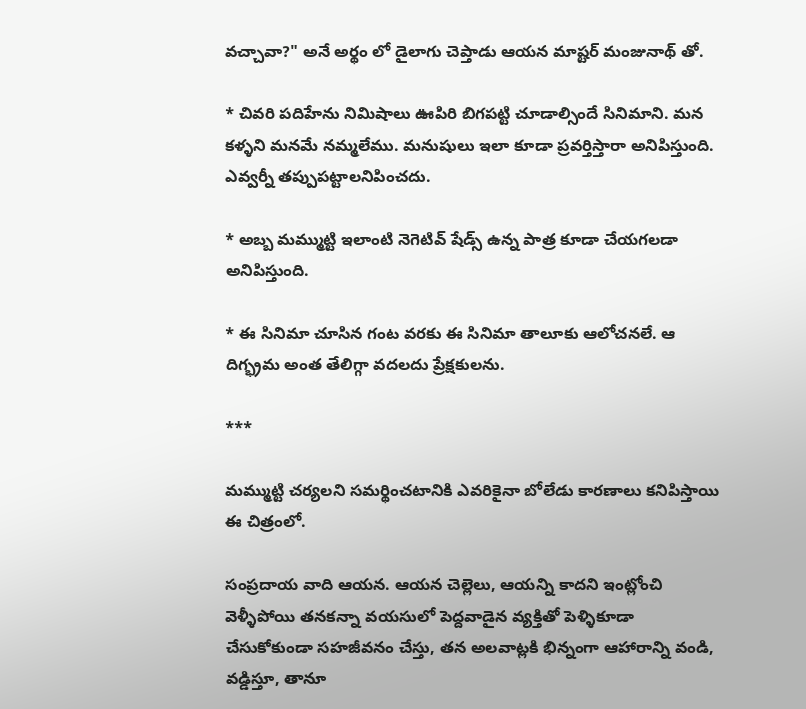వచ్చావా?" అనే అర్థం లో డైలాగు చెప్తాడు ఆయన మాష్టర్ మంజునాథ్ తో.

* చివరి పదిహేను నిమిషాలు ఊపిరి బిగపట్టి చూడాల్సిందే సినిమాని. మన కళ్ళని మనమే నమ్మలేము. మనుషులు ఇలా కూడా ప్రవర్తిస్తారా అనిపిస్తుంది. ఎవ్వర్నీ తప్పుపట్టాలనిపించదు.

* అబ్బ మమ్ముట్టి ఇలాంటి నెగెటివ్ షేడ్స్ ఉన్న పాత్ర కూడా చేయగలడా అనిపిస్తుంది.

* ఈ సినిమా చూసిన గంట వరకు ఈ సినిమా తాలూకు ఆలోచనలే. ఆ దిగ్భ్రమ అంత తేలిగ్గా వదలదు ప్రేక్షకులను.

***

మమ్ముట్టి చర్యలని సమర్థించటానికి ఎవరికైనా బోలేడు కారణాలు కనిపిస్తాయి ఈ చిత్రంలో.

సంప్రదాయ వాది ఆయన. ఆయన చెల్లెలు, ఆయన్ని కాదని ఇంట్లోంచి వెళ్ళీపోయి తనకన్నా వయసులో పెద్దవాడైన వ్యక్తితో పెళ్ళికూడా చేసుకోకుండా సహజీవనం చేస్తు, తన అలవాట్లకి భిన్నంగా ఆహారాన్ని వండి, వడ్డిస్తూ, తానూ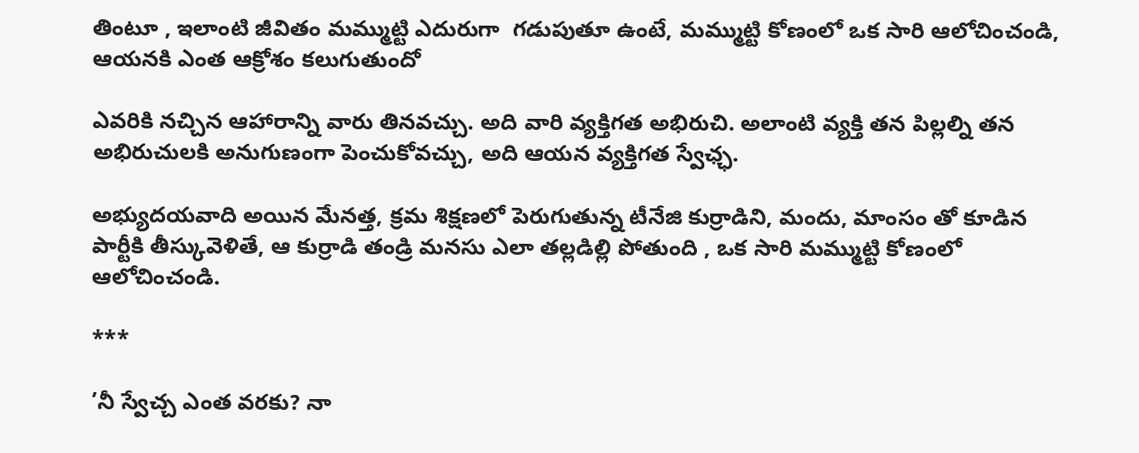తింటూ , ఇలాంటి జీవితం మమ్ముట్టి ఎదురుగా  గడుపుతూ ఉంటే, మమ్ముట్టి కోణంలో ఒక సారి ఆలోచించండి, ఆయనకి ఎంత ఆక్రోశం కలుగుతుందో

ఎవరికి నచ్చిన ఆహారాన్ని వారు తినవచ్చు. అది వారి వ్యక్తిగత అభిరుచి. అలాంటి వ్యక్తి తన పిల్లల్ని తన అభిరుచులకి అనుగుణంగా పెంచుకోవచ్చు, అది ఆయన వ్యక్తిగత స్వేఛ్ఛ.

అభ్యుదయవాది అయిన మేనత్త, క్రమ శిక్షణలో పెరుగుతున్న టీనేజి కుర్రాడిని, మందు, మాంసం తో కూడిన పార్టీకి తీస్కువెళితే, ఆ కుర్రాడి తండ్రి మనసు ఎలా తల్లడిల్లి పోతుంది , ఒక సారి మమ్ముట్టి కోణంలో ఆలోచించండి.

***

’నీ స్వేచ్చ ఎంత వరకు? నా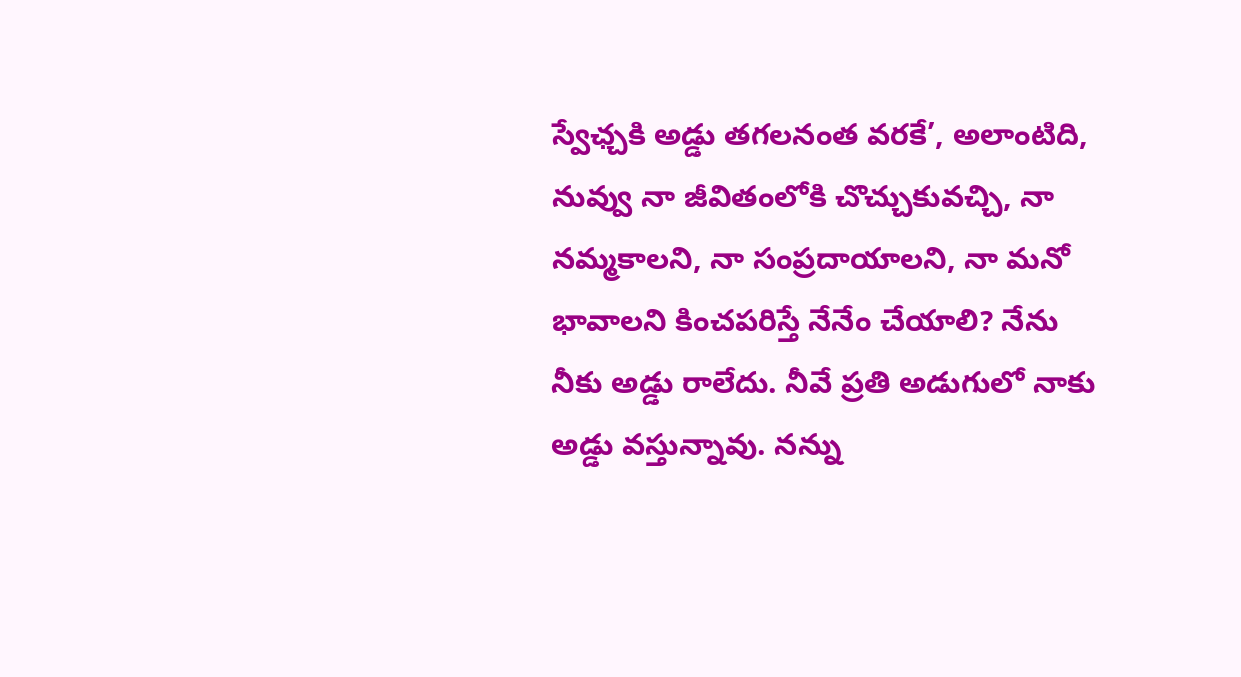స్వేఛ్చకి అడ్డు తగలనంత వరకే’, అలాంటిది, నువ్వు నా జీవితంలోకి చొచ్చుకువచ్చి, నా నమ్మకాలని, నా సంప్రదాయాలని, నా మనో భావాలని కించపరిస్తే నేనేం చేయాలి? నేను నీకు అడ్డు రాలేదు. నీవే ప్రతి అడుగులో నాకు అడ్డు వస్తున్నావు. నన్ను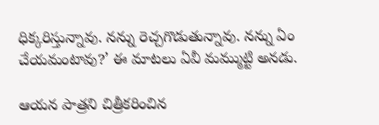ధిక్కరిస్తున్నావు. నన్ను రెచ్చగొడుతున్నావు. నన్ను ఏం చేయమంటావు?’ ఈ మాటలు ఏవీ మమ్ముట్టి అనడు.

ఆయన పాత్రని చిత్రీకరించిన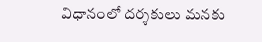విధానంలో దర్శకులు మనకు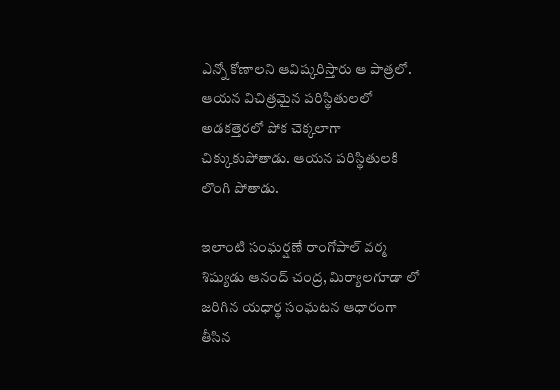ఎన్నో కోణాలని ఆవిష్కరిస్తారు ఆ పాత్రలో. ఆయన విచిత్రమైన పరిస్థితులలో అడకత్తెరలో పోక చెక్కలాగా చిక్కుకుపోతాడు. ఆయన పరిస్థితులకి లొంగి పోతాడు.

ఇలాంటి సంఘర్షణే రాంగోపాల్ వర్మ శిష్యుడు ఆనంద్ చంద్ర, మిర్యాలగూడా లో జరిగిన యధార్థ సంఘటన ఆధారంగా తీసిన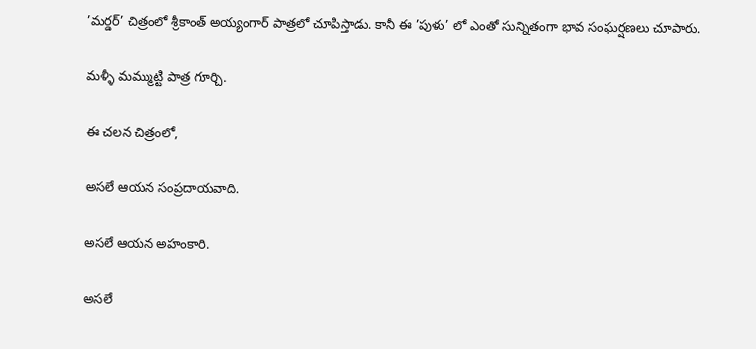’మర్డర్’ చిత్రంలో శ్రీకాంత్ అయ్యంగార్ పాత్రలో చూపిస్తాడు. కానీ ఈ ’పుళు’ లో ఎంతో సున్నితంగా భావ సంఘర్షణలు చూపారు.

మళ్ళీ మమ్ముట్టి పాత్ర గూర్చి.

ఈ చలన చిత్రంలో,

అసలే ఆయన సంప్రదాయవాది.

అసలే ఆయన అహంకారి.

అసలే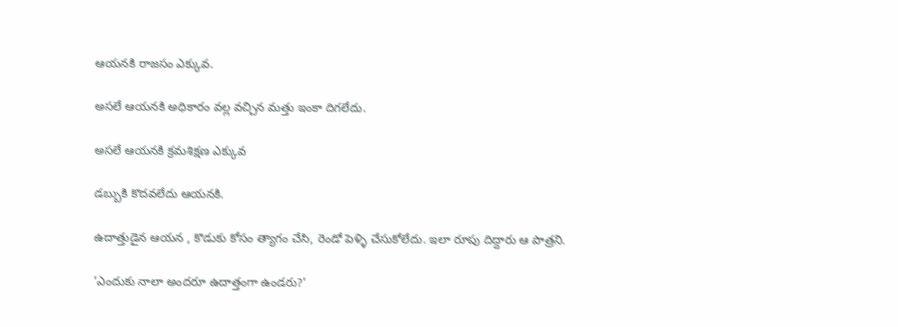ఆయనకి రాజసం ఎక్కువ.

అసలే ఆయనకి అధికారం వల్ల వచ్చిన మత్తు ఇంకా దిగలేదు.

అసలే ఆయనకి క్రమశిక్షణ ఎక్కువ

డబ్బుకి కొదవలేదు ఆయనకి.

ఉదాత్తుడైన ఆయన , కొడుకు కోసం త్యాగం చేసి, రెండో పెళ్ళి చేసుకోలేదు. ఇలా రూపు దిద్దారు ఆ పాత్రని.

’ఎందుకు నాలా అందరూ ఉదాత్తంగా ఉండరు?’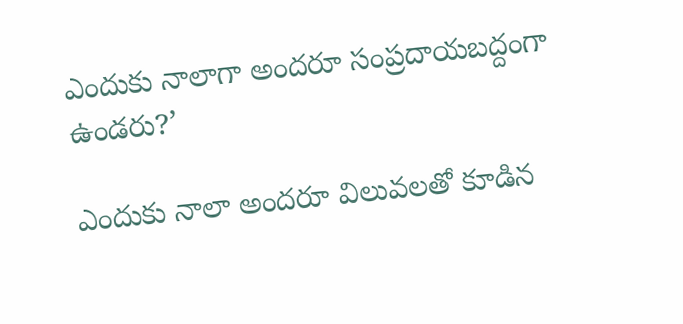ఎందుకు నాలాగా అందరూ సంప్రదాయబద్దంగా ఉండరు?’

ఎందుకు నాలా అందరూ విలువలతో కూడిన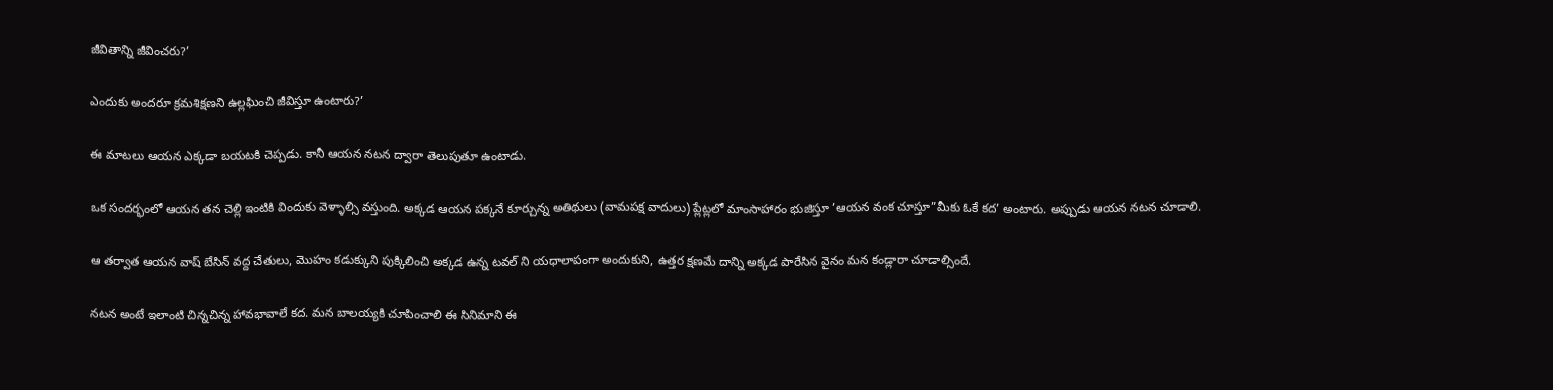జీవితాన్ని జీవించరు?’

ఎందుకు అందరూ క్రమశిక్షణని ఉల్లఘించి జీవిస్తూ ఉంటారు?’

ఈ మాటలు ఆయన ఎక్కడా బయటకి చెప్పడు. కానీ ఆయన నటన ద్వారా తెలుపుతూ ఉంటాడు.

ఒక సందర్భంలో ఆయన తన చెల్లి ఇంటికి విందుకు వెళ్ళాల్సి వస్తుంది. అక్కడ ఆయన పక్కనే కూర్చున్న అతిథులు (వామపక్ష వాదులు) ప్లేట్లలో మాంసాహారం భుజిస్తూ ’ఆయన వంక చూస్తూ”మీకు ఓకే కద’ అంటారు. అప్పుడు ఆయన నటన చూడాలి.

ఆ తర్వాత ఆయన వాష్ బేసిన్ వద్ద చేతులు, మొహం కడుక్కుని పుక్కిలించి అక్కడ ఉన్న టవల్ ని యధాలాపంగా అందుకుని, ఉత్తర క్షణమే దాన్ని అక్కడ పారేసిన వైనం మన కండ్లారా చూడాల్సిందే.

నటన అంటే ఇలాంటి చిన్నచిన్న హావభావాలే కద. మన బాలయ్యకి చూపించాలి ఈ సినిమాని ఈ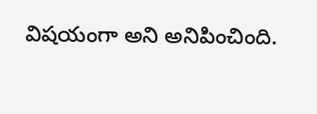విషయంగా అని అనిపించింది.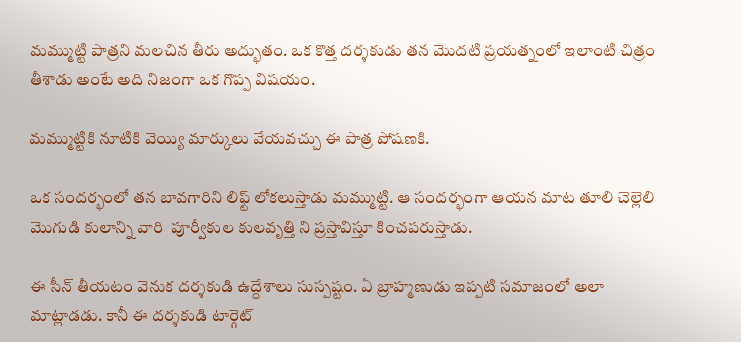మమ్ముట్టి పాత్రని మలచిన తీరు అద్భుతం. ఒక కొత్త దర్శకుడు తన మొదటి ప్రయత్నంలో ఇలాంటి చిత్రం తీశాడు అంటే అది నిజంగా ఒక గొప్ప విషయం.

మమ్ముట్టికి నూటికి వెయ్యి మార్కులు వేయవచ్చు ఈ పాత్ర పోషణకి.

ఒక సందర్భంలో తన బావగారిని లిఫ్ట్ లోకలుస్తాడు మమ్ముట్టి. ఆ సందర్భంగా ఆయన మాట తూలి చెల్లెలి మొగుడి కులాన్ని వారి  పూర్వీకుల కులవృత్తి ని ప్రస్తావిస్తూ కించపరుస్తాడు.

ఈ సీన్ తీయటం వెనుక దర్శకుడి ఉద్దేశాలు సుస్పష్టం. ఏ బ్రాహ్మణుడు ఇప్పటి సమాజంలో అలా మాట్లాడడు. కానీ ఈ దర్శకుడి టార్గెట్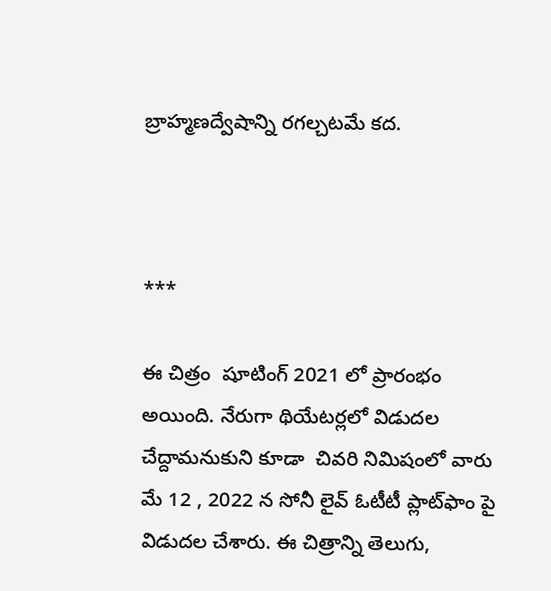బ్రాహ్మణద్వేషాన్ని రగల్చటమే కద.



***

ఈ చిత్రం  షూటింగ్ 2021 లో ప్రారంభం అయింది. నేరుగా థియేటర్లలో విడుదల చేద్దామనుకుని కూడా  చివరి నిమిషంలో వారు మే 12 , 2022 న సోనీ లైవ్ ఓటీటీ ప్లాట్‍ఫాం పై విడుదల చేశారు. ఈ చిత్రాన్ని తెలుగు,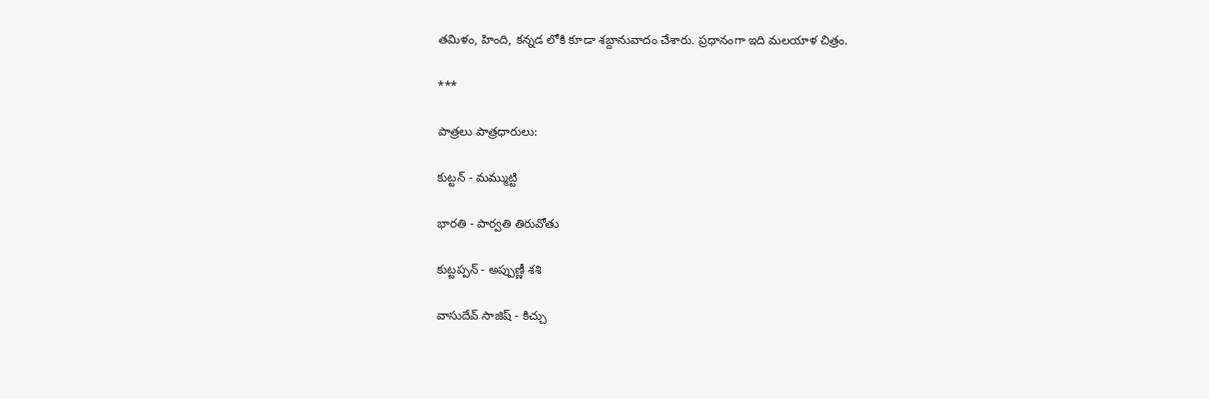తమిళం, హింది, కన్నడ లోకి కూడా శబ్దానువాదం చేశారు. ప్రధానంగా ఇది మలయాళ చిత్రం.

***

పాత్రలు పాత్రధారులు:

కుట్టన్ - మమ్ముట్టి

భారతి - పార్వతి తిరువోతు

కుట్టప్పన్ - అప్పుణ్ణీ శశి

వాసుదేవ్ సాజిష్ - కిచ్చు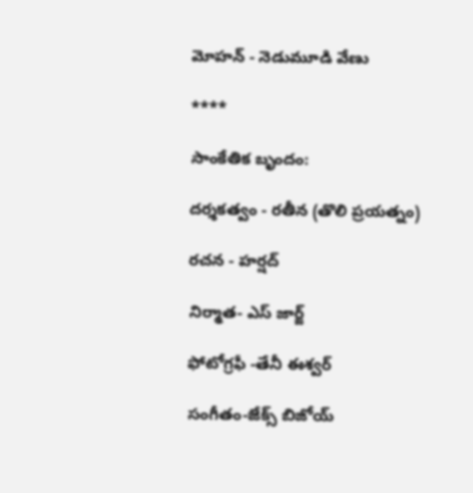మోహన్ - నెడుమూడి వేణు

****

సాంకేతిక బృందం:

దర్శకత్వం - రతీన (తొలి ప్రయత్నం)

రచన - హర్షద్

నిర్మాత- ఎస్ జార్జ్

ఫోటోగ్రఫీ -తేనీ ఈశ్వర్

సంగీతం-జేక్స్ బిజోయ్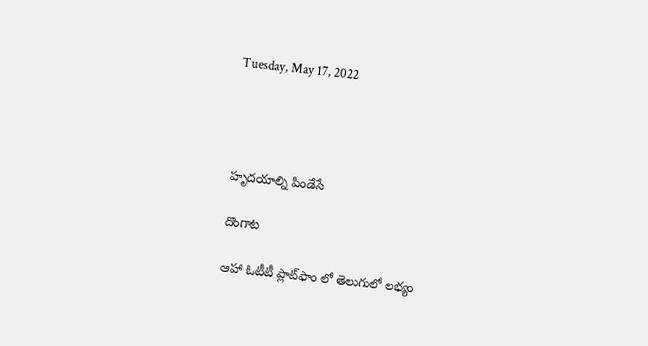Tuesday, May 17, 2022




హృదయాల్ని పిండేసే

దొంగాట

ఆహా ఓటీటీ ప్లాట్‍ఫాం లో తెలుగులో లభ్యం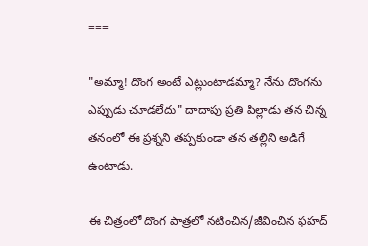===

"అమ్మా! దొంగ అంటే ఎట్లుంటాడమ్మా? నేను దొంగను ఎప్పుడు చూడలేదు" దాదాపు ప్రతి పిల్లాడు తన చిన్న తనంలో ఈ ప్రశ్నని తప్పకుండా తన తల్లిని అడిగే ఉంటాడు.

ఈ చిత్రంలో దొంగ పాత్రలో నటించిన/జీవించిన ఫహద్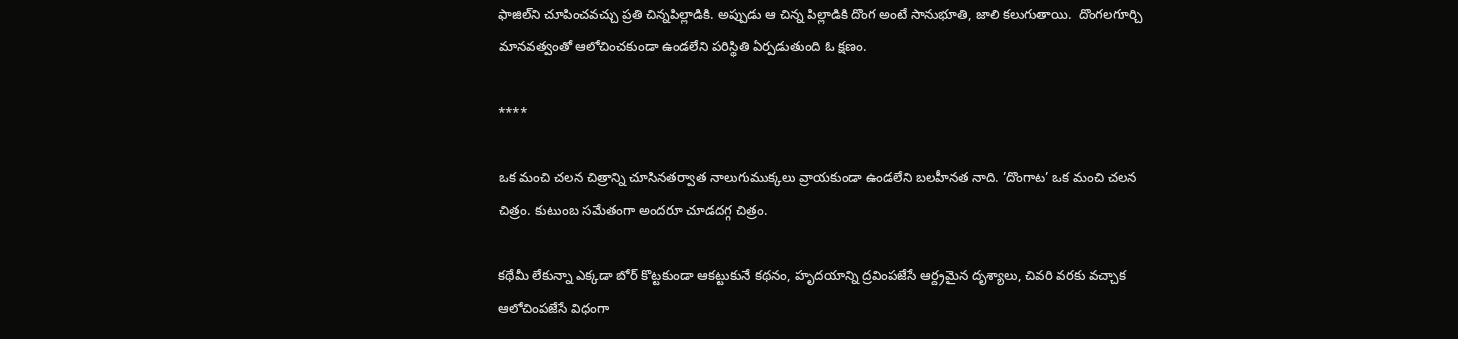ఫాజిల్‍ని చూపించవచ్చు ప్రతి చిన్నపిల్లాడికి. అప్పుడు ఆ చిన్న పిల్లాడికి దొంగ అంటే సానుభూతి, జాలి కలుగుతాయి.  దొంగలగూర్చి మానవత్వంతో ఆలోచించకుండా ఉండలేని పరిస్థితి ఏర్పడుతుంది ఓ క్షణం.

****

ఒక మంచి చలన చిత్రాన్ని చూసినతర్వాత నాలుగుముక్కలు వ్రాయకుండా ఉండలేని బలహీనత నాది. ’దొంగాట’ ఒక మంచి చలన చిత్రం. కుటుంబ సమేతంగా అందరూ చూడదగ్గ చిత్రం.

కథేమీ లేకున్నా ఎక్కడా బోర్ కొట్టకుండా ఆకట్టుకునే కథనం, హృదయాన్ని ద్రవింపజేసే ఆర్ద్రమైన దృశ్యాలు, చివరి వరకు వచ్చాక ఆలోచింపజేసే విధంగా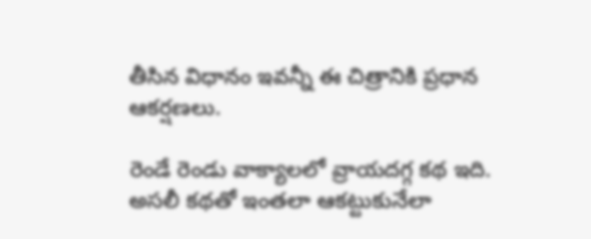తీసిన విధానం ఇవన్నీ ఈ చిత్రానికి ప్రధాన ఆకర్షణలు.

రెండే రెండు వాక్యాలలో వ్రాయదగ్గ కథ ఇది. అసలీ కథతో ఇంతలా ఆకట్టుకునేలా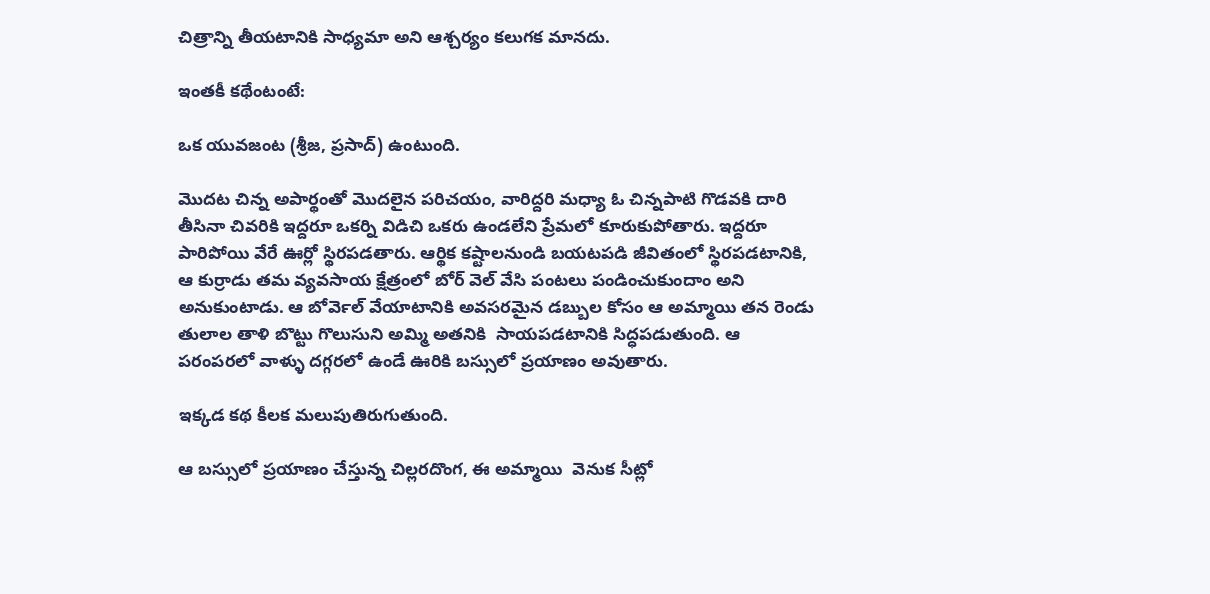చిత్రాన్ని తీయటానికి సాధ్యమా అని ఆశ్చర్యం కలుగక మానదు.

ఇంతకీ కథేంటంటే:

ఒక యువజంట (శ్రీజ, ప్రసాద్) ఉంటుంది.

మొదట చిన్న అపార్థంతో మొదలైన పరిచయం, వారిద్దరి మధ్యా ఓ చిన్నపాటి గొడవకి దారి తీసినా చివరికి ఇద్దరూ ఒకర్ని విడిచి ఒకరు ఉండలేని ప్రేమలో కూరుకుపోతారు. ఇద్దరూ పారిపోయి వేరే ఊర్లో స్థిరపడతారు. ఆర్థిక కష్టాలనుండి బయటపడి జీవితంలో స్థిరపడటానికి, ఆ కుర్రాడు తమ వ్యవసాయ క్షేత్రంలో బోర్ వెల్ వేసి పంటలు పండించుకుందాం అని అనుకుంటాడు. ఆ బోర్‍వెల్ వేయాటానికి అవసరమైన డబ్బుల కోసం ఆ అమ్మాయి తన రెండు తులాల తాళి బొట్టు గొలుసుని అమ్మి అతనికి  సాయపడటానికి సిద్ధపడుతుంది. ఆ పరంపరలో వాళ్ళు దగ్గరలో ఉండే ఊరికి బస్సులో ప్రయాణం అవుతారు.

ఇక్కడ కథ కీలక మలుపుతిరుగుతుంది.

ఆ బస్సులో ప్రయాణం చేస్తున్న చిల్లరదొంగ, ఈ అమ్మాయి  వెనుక సీట్లో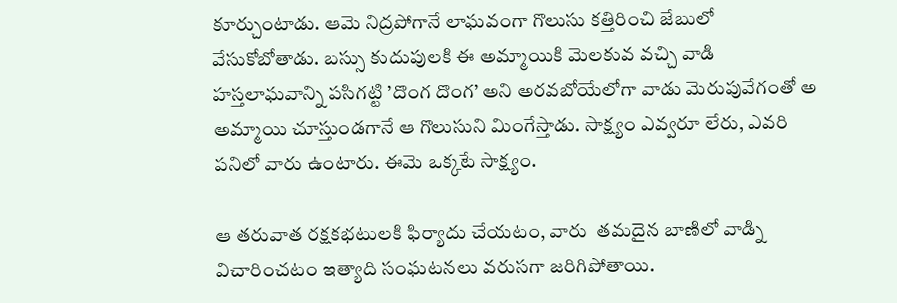కూర్చుంటాడు. ఆమె నిద్రపోగానే లాఘవంగా గొలుసు కత్తిరించి జేబులో వేసుకోబోతాడు. బస్సు కుదుపులకి ఈ అమ్మాయికి మెలకువ వచ్చి వాడి హస్తలాఘవాన్ని పసిగట్టి ’దొంగ దొంగ’ అని అరవబోయేలోగా వాడు మెరుపువేగంతో అ అమ్మాయి చూస్తుండగానే ఆ గొలుసుని మింగేస్తాడు. సాక్ష్యం ఎవ్వరూ లేరు, ఎవరి పనిలో వారు ఉంటారు. ఈమె ఒక్కటే సాక్ష్యం.

ఆ తరువాత రక్షకభటులకి ఫిర్యాదు చేయటం, వారు  తమదైన బాణిలో వాడ్ని విచారించటం ఇత్యాది సంఘటనలు వరుసగా జరిగిపోతాయి.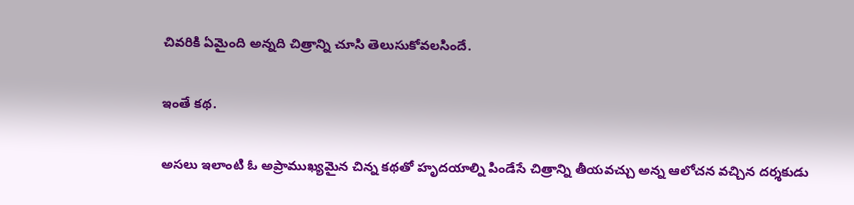చివరికి ఏమైంది అన్నది చిత్రాన్ని చూసి తెలుసుకోవలసిందే.

ఇంతే కథ.

అసలు ఇలాంటి ఓ అప్రాముఖ్యమైన చిన్న కథతో హృదయాల్ని పిండేసే చిత్రాన్ని తీయవచ్చు అన్న ఆలోచన వచ్చిన దర్శకుడు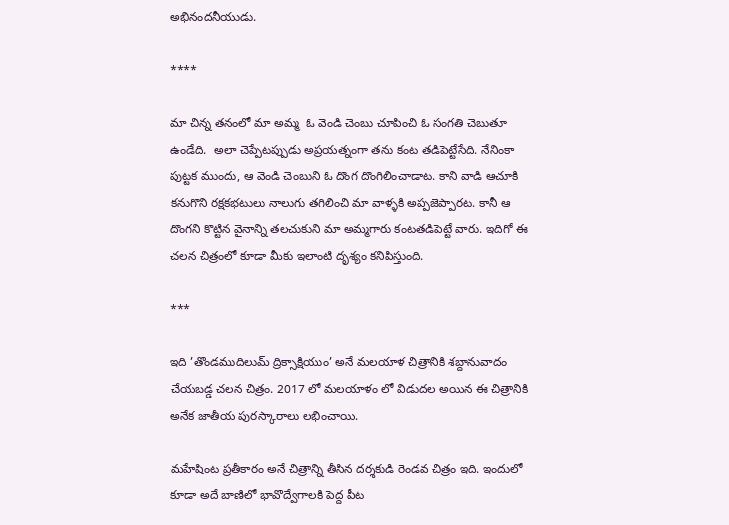అభినందనీయుడు.

****

మా చిన్న తనంలో మా అమ్మ  ఓ వెండి చెంబు చూపించి ఓ సంగతి చెబుతూ ఉండేది.  అలా చెప్పేటప్పుడు అప్రయత్నంగా తను కంట తడిపెట్టేసేది. నేనింకా పుట్టక ముందు, ఆ వెండి చెంబుని ఓ దొంగ దొంగిలించాడాట. కాని వాడి ఆచూకి కనుగొని రక్షకభటులు నాలుగు తగిలించి మా వాళ్ళకి అప్పజెప్పారట. కానీ ఆ దొంగని కొట్టిన వైనాన్ని తలచుకుని మా అమ్మగారు కంటతడిపెట్టే వారు. ఇదిగో ఈ చలన చిత్రంలో కూడా మీకు ఇలాంటి దృశ్యం కనిపిస్తుంది.

***

ఇది ’తొండముదిలుమ్ ద్రిక్సాక్షియుం’ అనే మలయాళ చిత్రానికి శబ్దానువాదం చేయబడ్డ చలన చిత్రం. 2017 లో మలయాళం లో విడుదల అయిన ఈ చిత్రానికి అనేక జాతీయ పురస్కారాలు లభించాయి.

మహేషింట ప్రతీకారం అనే చిత్రాన్ని తీసిన దర్శకుడి రెండవ చిత్రం ఇది. ఇందులో కూడా అదే బాణిలో భావొద్వేగాలకి పెద్ద పీట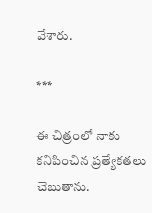వేశారు.

***

ఈ చిత్రంలో నాకు కనిపించిన ప్రత్యేకతలు చెబుతాను.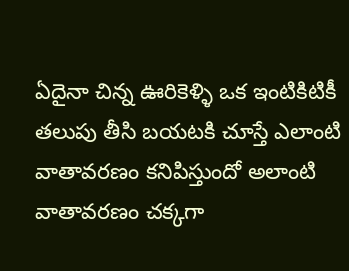ఏదైనా చిన్న ఊరికెళ్ళి ఒక ఇంటికిటికీ తలుపు తీసి బయటకి చూస్తే ఎలాంటి వాతావరణం కనిపిస్తుందో అలాంటి వాతావరణం చక్కగా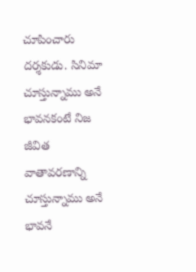చూపించారు దర్శకుడు. సినిమా చూస్తున్నాము అనే భావనకంటే నిజ జీవిత వాతావరణాన్ని చూస్తున్నాము అనే భావనే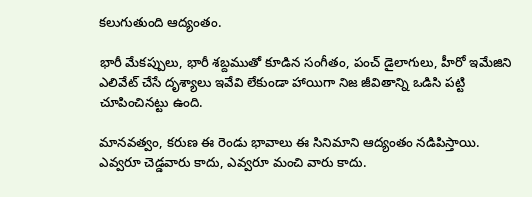కలుగుతుంది ఆద్యంతం.

భారీ మేకప్పులు, భారీ శబ్దముతో కూడిన సంగీతం, పంచ్ డైలాగులు, హీరో ఇమేజిని ఎలివేట్ చేసే దృశ్యాలు ఇవేవి లేకుండా హాయిగా నిజ జీవితాన్ని ఒడిసి పట్టి చూపించినట్టు ఉంది.

మానవత్వం, కరుణ ఈ రెండు భావాలు ఈ సినిమాని ఆద్యంతం నడిపిస్తాయి. ఎవ్వరూ చెడ్డవారు కాదు, ఎవ్వరూ మంచి వారు కాదు.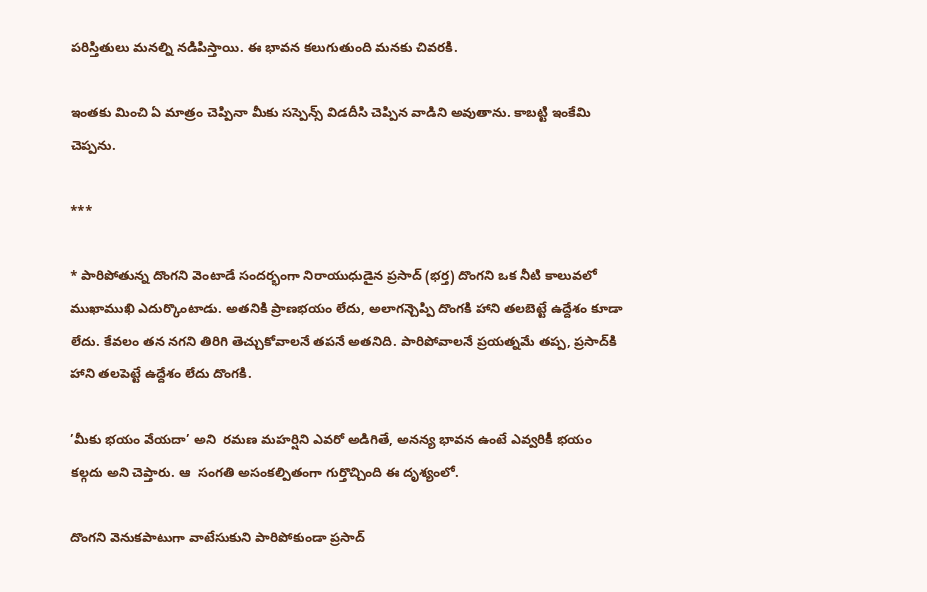పరిస్తితులు మనల్ని నడిపిస్తాయి. ఈ భావన కలుగుతుంది మనకు చివరకి.

ఇంతకు మించి ఏ మాత్రం చెప్పినా మీకు సస్పెన్స్ విడదీసి చెప్పిన వాడిని అవుతాను. కాబట్టి ఇంకేమి చెప్పను.

***

* పారిపోతున్న దొంగని వెంటాడే సందర్భంగా నిరాయుధుడైన ప్రసాద్ (భర్త) దొంగని ఒక నీటి కాలువలో ముఖాముఖి ఎదుర్కొంటాడు. అతనికి ప్రాణభయం లేదు, అలాగన్చెప్పి దొంగకి హాని తలబెట్టే ఉద్దేశం కూడా లేదు. కేవలం తన నగని తిరిగి తెచ్చుకోవాలనే తపనే అతనిది. పారిపోవాలనే ప్రయత్నమే తప్ప, ప్రసాద్‍కి హాని తలపెట్టే ఉద్దేశం లేదు దొంగకి.

’మీకు భయం వేయదా’ అని  రమణ మహర్షిని ఎవరో అడిగితే, అనన్య భావన ఉంటే ఎవ్వరికీ భయం కల్గదు అని చెప్తారు. ఆ  సంగతి అసంకల్పితంగా గుర్తొచ్చింది ఈ దృశ్యంలో.

దొంగని వెనుకపాటుగా వాటేసుకుని పారిపోకుండా ప్రసాద్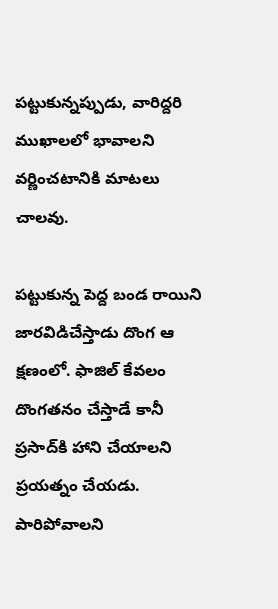పట్టుకున్నప్పుడు, వారిద్దరి ముఖాలలో భావాలని వర్ణించటానికి మాటలు చాలవు.

పట్టుకున్న పెద్ద బండ రాయిని జారవిడిచేస్తాడు దొంగ ఆ క్షణంలో. ఫాజిల్ కేవలం దొంగతనం చేస్తాడే కానీ ప్రసాద్‍కి హాని చేయాలని ప్రయత్నం చేయడు. పారిపోవాలని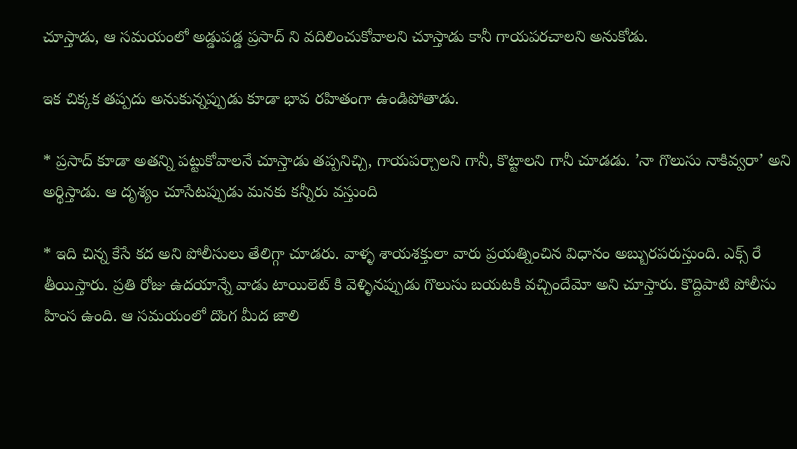చూస్తాడు, ఆ సమయంలో అడ్డుపడ్డ ప్రసాద్ ని వదిలించుకోవాలని చూస్తాడు కానీ గాయపరచాలని అనుకోడు.

ఇక చిక్కక తప్పదు అనుకున్నప్పుడు కూడా భావ రహితంగా ఉండిపోతాడు.

* ప్రసాద్ కూడా అతన్ని పట్టుకోవాలనే చూస్తాడు తప్పనిచ్చి, గాయపర్చాలని గానీ, కొట్టాలని గానీ చూడడు. ’నా గొలుసు నాకివ్వరా’ అని అర్థిస్తాడు. ఆ దృశ్యం చూసేటప్పుడు మనకు కన్నీరు వస్తుంది

* ఇది చిన్న కేసే కద అని పోలీసులు తేలిగ్గా చూడరు. వాళ్ళ శాయశక్తులా వారు ప్రయత్నించిన విధానం అబ్బురపరుస్తుంది. ఎక్స్ రే తీయిస్తారు. ప్రతి రోజు ఉదయాన్నే వాడు టాయిలెట్ కి వెళ్ళినప్పుడు గొలుసు బయటకి వచ్చిందేమో అని చూస్తారు. కొద్దిపాటి పోలీసు హింస ఉంది. ఆ సమయంలో దొంగ మీద జాలి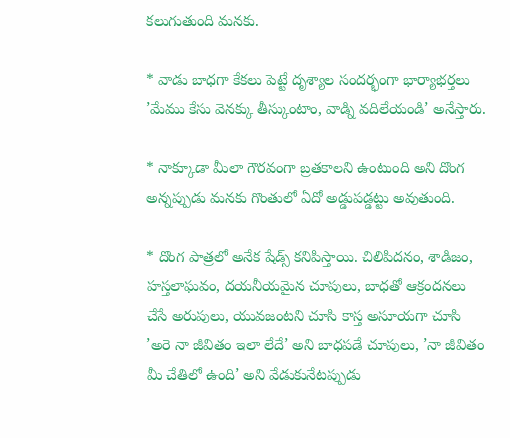కలుగుతుంది మనకు.

* వాడు బాధగా కేకలు పెట్టే దృశ్యాల సందర్భంగా భార్యాభర్తలు ’మేము కేసు వెనక్కు తీస్కుంటాం, వాడ్ని వదిలేయండి’ అనేస్తారు.

* నాక్కూడా మీలా గౌరవంగా బ్రతకాలని ఉంటుంది అని దొంగ అన్నప్పుడు మనకు గొంతులో ఏదో అడ్డుపడ్డట్టు అవుతుంది.

* దొంగ పాత్రలో అనేక షేడ్స్ కనిపిస్తాయి. చిలిపిదనం, శాడిజం, హస్తలాఘవం, దయనీయమైన చూపులు, బాధతో ఆక్రందనలు చేసే అరుపులు, యువజంటని చూసి కాస్త అసూయగా చూసి ’అరె నా జీవితం ఇలా లేదే’ అని బాధపడే చూపులు, ’నా జీవితం మీ చేతిలో ఉంది’ అని వేడుకునేటప్పుడు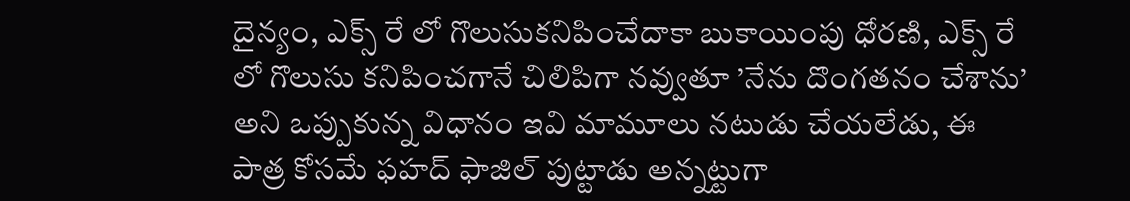దైన్యం, ఎక్స్ రే లో గొలుసుకనిపించేదాకా బుకాయింపు ధోరణి, ఎక్స్ రే లో గొలుసు కనిపించగానే చిలిపిగా నవ్వుతూ ’నేను దొంగతనం చేశాను’ అని ఒప్పుకున్న విధానం ఇవి మామూలు నటుడు చేయలేడు, ఈ పాత్ర కోసమే ఫహద్ ఫాజిల్ పుట్టాడు అన్నట్టుగా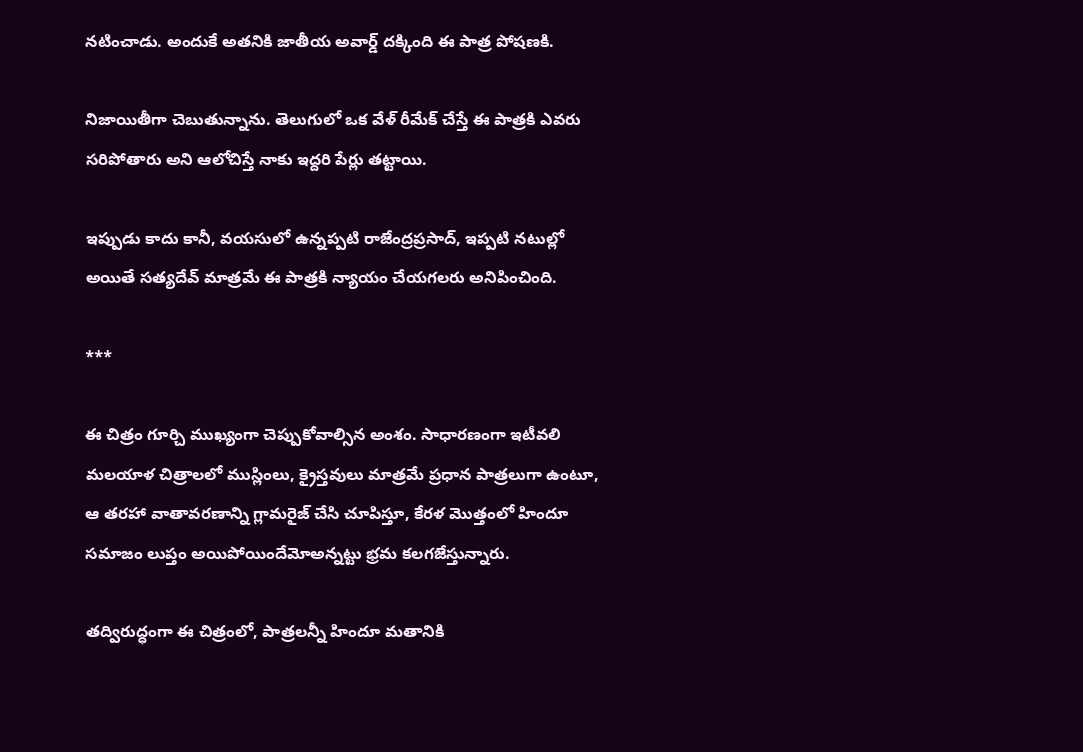నటించాడు. అందుకే అతనికి జాతీయ అవార్డ్ దక్కింది ఈ పాత్ర పోషణకి.

నిజాయితీగా చెబుతున్నాను. తెలుగులో ఒక వేళ్ రీమేక్ చేస్తే ఈ పాత్రకి ఎవరు సరిపోతారు అని ఆలోచిస్తే నాకు ఇద్దరి పేర్లు తట్టాయి.

ఇప్పుడు కాదు కానీ, వయసులో ఉన్నప్పటి రాజేంద్రప్రసాద్, ఇప్పటి నటుల్లో అయితే సత్యదేవ్ మాత్రమే ఈ పాత్రకి న్యాయం చేయగలరు అనిపించింది.

***

ఈ చిత్రం గూర్చి ముఖ్యంగా చెప్పుకోవాల్సిన అంశం. సాధారణంగా ఇటీవలి మలయాళ చిత్రాలలో ముస్లింలు, క్రైస్తవులు మాత్రమే ప్రధాన పాత్రలుగా ఉంటూ,  ఆ తరహా వాతావరణాన్ని గ్లామరైజ్ చేసి చూపిస్తూ, కేరళ మొత్తంలో హిందూ సమాజం లుప్తం అయిపోయిందేమోఅన్నట్టు భ్రమ కలగజేస్తున్నారు.

తద్విరుద్ధంగా ఈ చిత్రంలో, పాత్రలన్నీ హిందూ మతానికి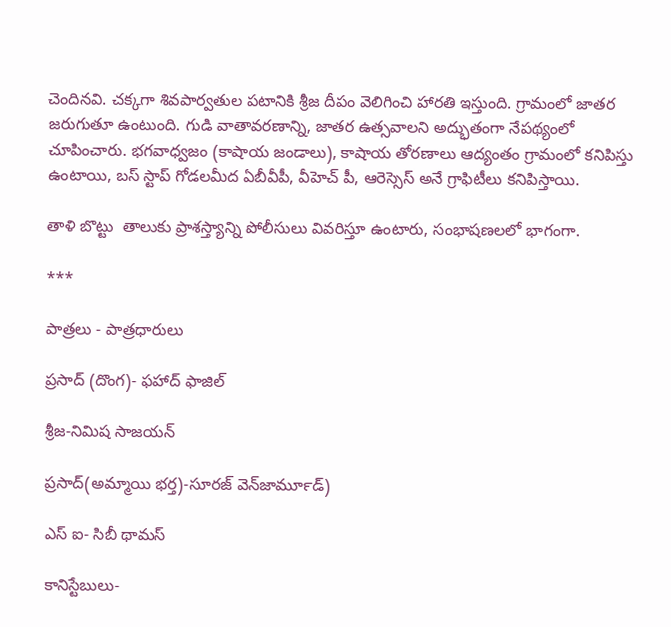చెందినవి. చక్కగా శివపార్వతుల పటానికి శ్రీజ దీపం వెలిగించి హారతి ఇస్తుంది. గ్రామంలో జాతర జరుగుతూ ఉంటుంది. గుడి వాతావరణాన్ని, జాతర ఉత్సవాలని అద్భుతంగా నేపథ్యంలో చూపించారు. భగవాధ్వజం (కాషాయ జండాలు), కాషాయ తోరణాలు ఆద్యంతం గ్రామంలో కనిపిస్తు ఉంటాయి, బస్ స్టాప్ గోడలమీద ఏబీవీపీ, వీహెచ్ పీ, ఆరెస్సెస్ అనే గ్రాఫిటీలు కనిపిస్తాయి.

తాళి బొట్టు  తాలుకు ప్రాశస్త్యాన్ని పోలీసులు వివరిస్తూ ఉంటారు, సంభాషణలలో భాగంగా.

***

పాత్రలు - పాత్రధారులు

ప్రసాద్ (దొంగ)- ఫహాద్ ఫాజిల్

శ్రీజ-నిమిష సాజయన్

ప్రసాద్(అమ్మాయి భర్త)-సూరజ్ వెన్‍జార్‍మూడ్)

ఎస్ ఐ- సిబీ థామస్

కానిస్టేబులు-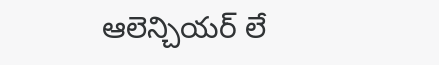ఆలెన్చియర్ లే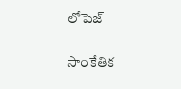లోపెజ్

సాంకేతిక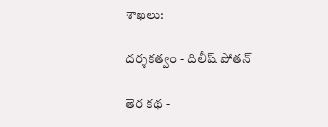శాఖలు:

దర్శకత్వం - దిలీష్ పోతన్

తెర కథ -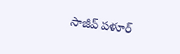సాజీవ్ పళూర్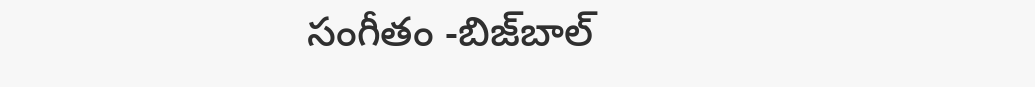సంగీతం -బిజ్‍బాల్